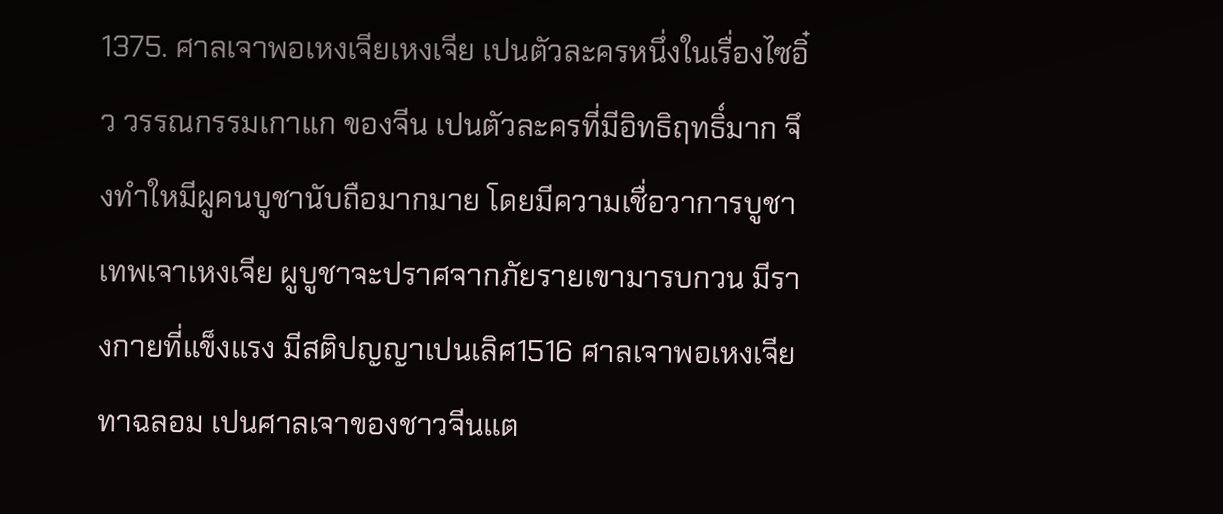1375. ศาลเจาพอเหงเจียเหงเจีย เปนตัวละครหนึ่งในเรื่องไซอิ๋ว วรรณกรรมเกาแก ของจีน เปนตัวละครที่มีอิทธิฤทธิ์มาก จึงทำใหมีผูคนบูชานับถือมากมาย โดยมีความเชื่อวาการบูชาเทพเจาเหงเจีย ผูบูชาจะปราศจากภัยรายเขามารบกวน มีรางกายที่แข็งแรง มีสติปญญาเปนเลิศ1516 ศาลเจาพอเหงเจีย ทาฉลอม เปนศาลเจาของชาวจีนแต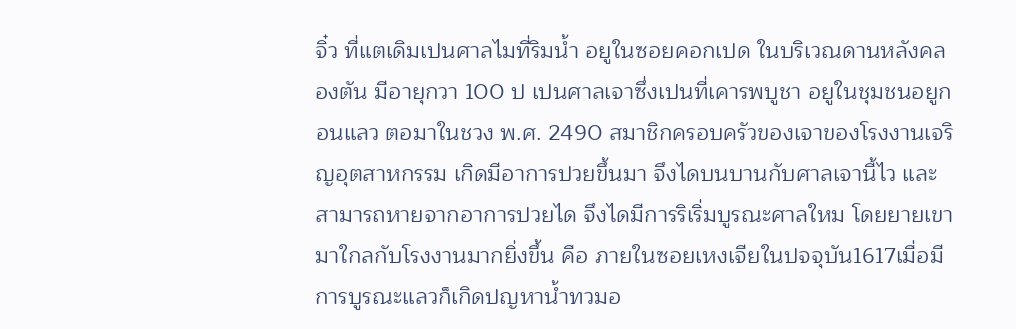จิ๋ว ที่แตเดิมเปนศาลไมที่ริมน้ำ อยูในซอยคอกเปด ในบริเวณดานหลังคลองตัน มีอายุกวา 100 ป เปนศาลเจาซึ่งเปนที่เคารพบูชา อยูในชุมชนอยูกอนแลว ตอมาในชวง พ.ศ. 2490 สมาชิกครอบครัวของเจาของโรงงานเจริญอุตสาหกรรม เกิดมีอาการปวยขึ้นมา จึงไดบนบานกับศาลเจานี้ไว และสามารถหายจากอาการปวยได จึงไดมีการริเริ่มบูรณะศาลใหม โดยยายเขามาใกลกับโรงงานมากยิ่งขึ้น คือ ภายในซอยเหงเจียในปจจุบัน1617เมื่อมีการบูรณะแลวก็เกิดปญหาน้ำทวมอ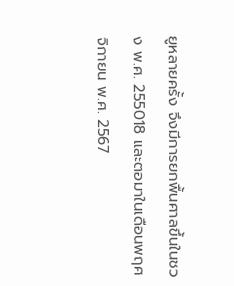ยูหลายครั้ง จึงมีการยกพื้นศาลขึ้นในชวง พ.ศ. 255018 และตอมาในเดือนพฤศจิกายน พ.ศ. 2567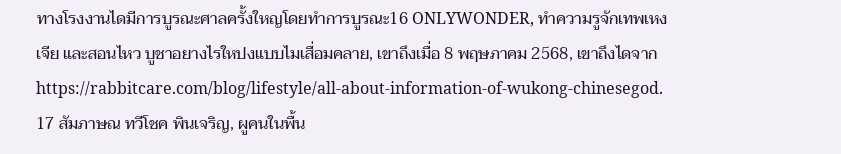ทางโรงงานไดมีการบูรณะศาลครั้งใหญโดยทำการบูรณะ16 ONLYWONDER, ทำความรูจักเทพเหงเจีย และสอนไหว บูชาอยางไรใหปงแบบไมเสื่อมคลาย, เขาถึงเมื่อ 8 พฤษภาคม 2568, เขาถึงไดจาก https://rabbitcare.com/blog/lifestyle/all-about-information-of-wukong-chinesegod. 17 สัมภาษณ ทวีโชค พินเจริญ, ผูคนในพื้น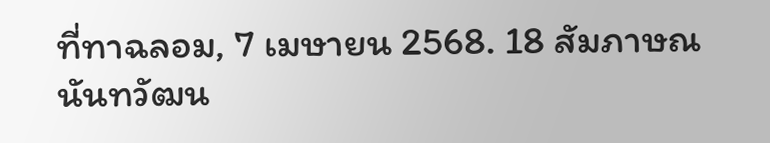ที่ทาฉลอม, 7 เมษายน 2568. 18 สัมภาษณ นันทวัฒน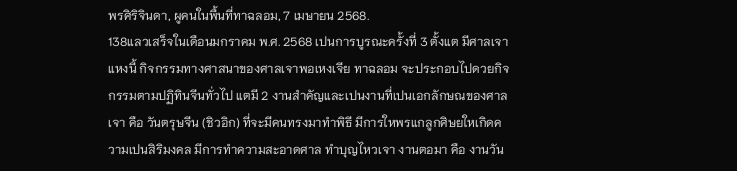พรศิริจินดา, ผูคนในพื้นที่ทาฉลอม, 7 เมษายน 2568.
138แลวเสร็จในเดือนมกราคม พ.ศ. 2568 เปนการบูรณะครั้งที่ 3 ตั้งแต มีศาลเจาแหงนี้ กิจกรรมทางศาสนาของศาลเจาพอเหงเจีย ทาฉลอม จะประกอบไปดวยกิจกรรมตามปฏิทินจีนทั่วไป แตมี 2 งานสำคัญและเปนงานที่เปนเอกลักษณของศาลเจา คือ วันตรุษจีน (ชิวอิก) ที่จะมีคนทรงมาทำพิธี มีการใหพรแกลูกศิษยใหเกิดความเปนสิริมงคล มีการทำความสะอาดศาล ทำบุญไหวเจา งานตอมา คือ งานวัน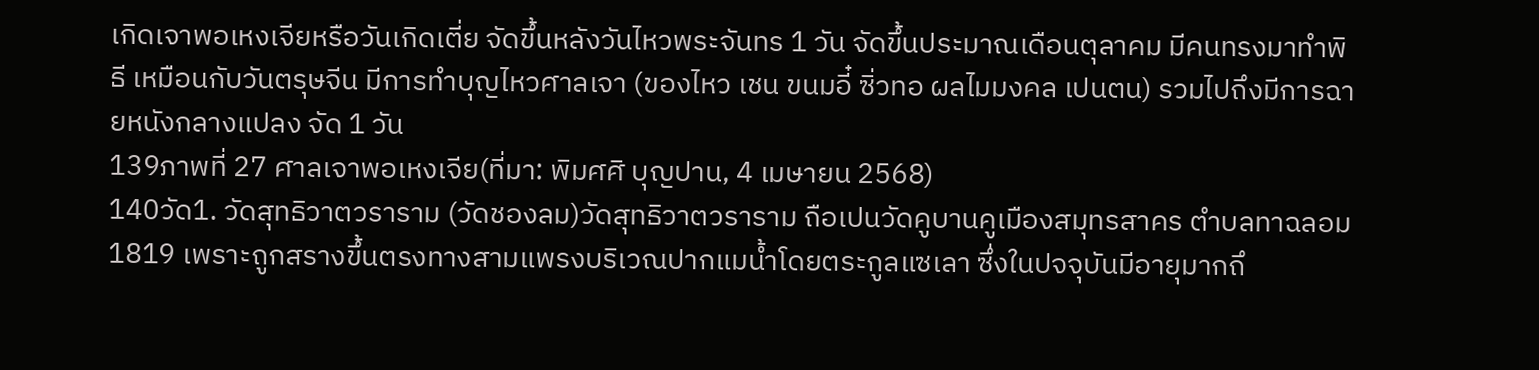เกิดเจาพอเหงเจียหรือวันเกิดเตี่ย จัดขึ้นหลังวันไหวพระจันทร 1 วัน จัดขึ้นประมาณเดือนตุลาคม มีคนทรงมาทำพิธี เหมือนกับวันตรุษจีน มีการทำบุญไหวศาลเจา (ของไหว เชน ขนมอี๋ ซิ่วทอ ผลไมมงคล เปนตน) รวมไปถึงมีการฉายหนังกลางแปลง จัด 1 วัน
139ภาพที่ 27 ศาลเจาพอเหงเจีย(ที่มา: พิมศศิ บุญปาน, 4 เมษายน 2568)
140วัด1. วัดสุทธิวาตวราราม (วัดชองลม)วัดสุทธิวาตวราราม ถือเปนวัดคูบานคูเมืองสมุทรสาคร ตำบลทาฉลอม1819 เพราะถูกสรางขึ้นตรงทางสามแพรงบริเวณปากแมน้ำโดยตระกูลแซเลา ซึ่งในปจจุบันมีอายุมากถึ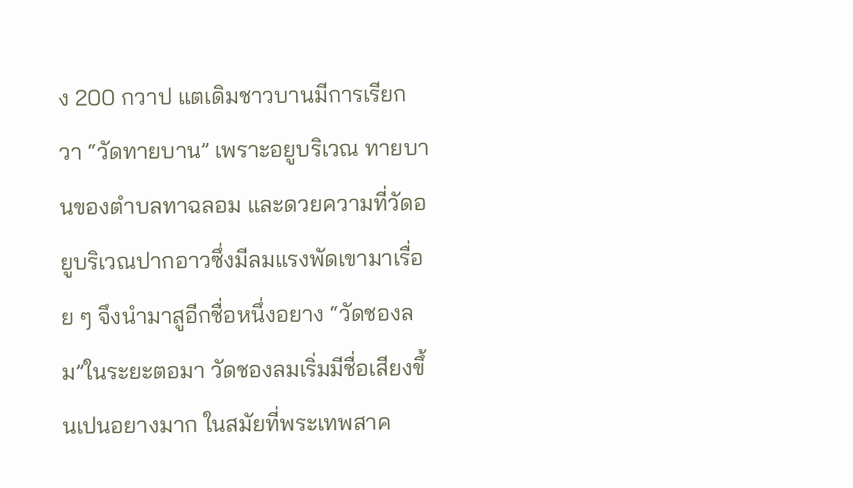ง 200 กวาป แตเดิมชาวบานมีการเรียกวา “วัดทายบาน” เพราะอยูบริเวณ ทายบานของตำบลทาฉลอม และดวยความที่วัดอยูบริเวณปากอาวซึ่งมีลมแรงพัดเขามาเรื่อย ๆ จึงนำมาสูอีกชื่อหนึ่งอยาง “วัดชองลม”ในระยะตอมา วัดชองลมเริ่มมีชื่อเสียงขึ้นเปนอยางมาก ในสมัยที่พระเทพสาค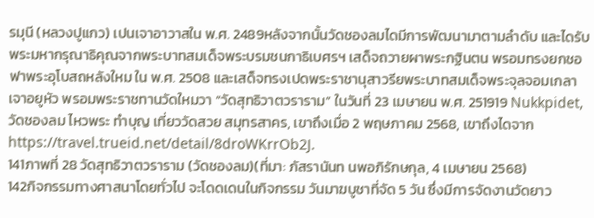รมุนี (หลวงปูแกว) เปนเจาอาวาสใน พ.ศ. 2489หลังจากนั้นวัดชองลมไดมีการพัฒนามาตามลำดับ และไดรับ พระมหากรุณาธิคุณจากพระบาทสมเด็จพระบรมชนกาธิเบศรฯ เสด็จถวายผาพระกฐินตน พรอมทรงยกชอฟาพระอุโบสถหลังใหม ใน พ.ศ. 2508 และเสด็จทรงเปดพระราชานุสาวรียพระบาทสมเด็จพระจุลจอมเกลาเจาอยูหัว พรอมพระราชทานวัดใหมวา “วัดสุทธิวาตวราราม” ในวันที่ 23 เมษายน พ.ศ. 251919 Nukkpidet, วัดชองลม ไหวพระ ทำบุญ เที่ยววัดสวย สมุทรสาคร, เขาถึงเมื่อ 2 พฤษภาคม 2568, เขาถึงไดจาก https://travel.trueid.net/detail/8droWKrrOb2J.
141ภาพที่ 28 วัดสุทธิวาตวราราม (วัดชองลม)(ที่มา: ภัสรานันท นพอภิรักษกุล, 4 เมษายน 2568)
142กิจกรรมทางศาสนาโดยทั่วไป จะโดดเดนในกิจกรรม วันมาฆบูชาที่จัด 5 วัน ซึ่งมีการจัดงานวัดยาว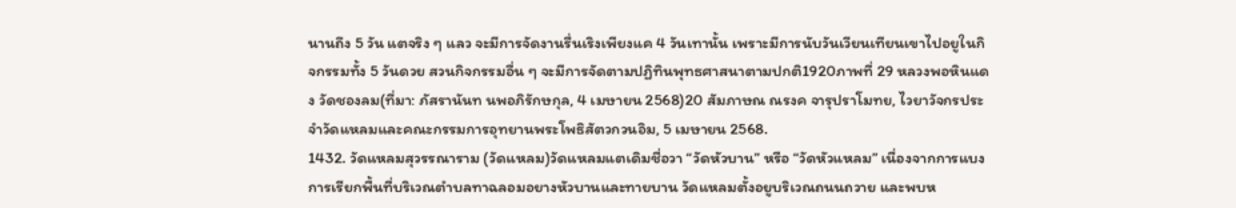นานถึง 5 วัน แตจริง ๆ แลว จะมีการจัดงานรื่นเริงเพียงแค 4 วันเทานั้น เพราะมีการนับวันเวียนเทียนเขาไปอยูในกิจกรรมทั้ง 5 วันดวย สวนกิจกรรมอื่น ๆ จะมีการจัดตามปฏิทินพุทธศาสนาตามปกติ1920ภาพที่ 29 หลวงพอหินแดง วัดชองลม(ที่มา: ภัสรานันท นพอภิรักษกุล, 4 เมษายน 2568)20 สัมภาษณ ณรงค จารุปราโมทย, ไวยาวัจกรประจำวัดแหลมและคณะกรรมการอุทยานพระโพธิสัตวกวนอิม, 5 เมษายน 2568.
1432. วัดแหลมสุวรรณาราม (วัดแหลม)วัดแหลมแตเดิมชื่อวา “วัดหัวบาน” หรือ “วัดหัวแหลม” เนื่องจากการแบงการเรียกพื้นที่บริเวณตำบลทาฉลอมอยางหัวบานและทายบาน วัดแหลมตั้งอยูบริเวณถนนถวาย และพบห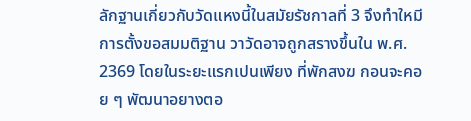ลักฐานเกี่ยวกับวัดแหงนี้ในสมัยรัชกาลที่ 3 จึงทำใหมีการตั้งขอสมมติฐาน วาวัดอาจถูกสรางขึ้นใน พ.ศ. 2369 โดยในระยะแรกเปนเพียง ที่พักสงฆ กอนจะคอย ๆ พัฒนาอยางตอ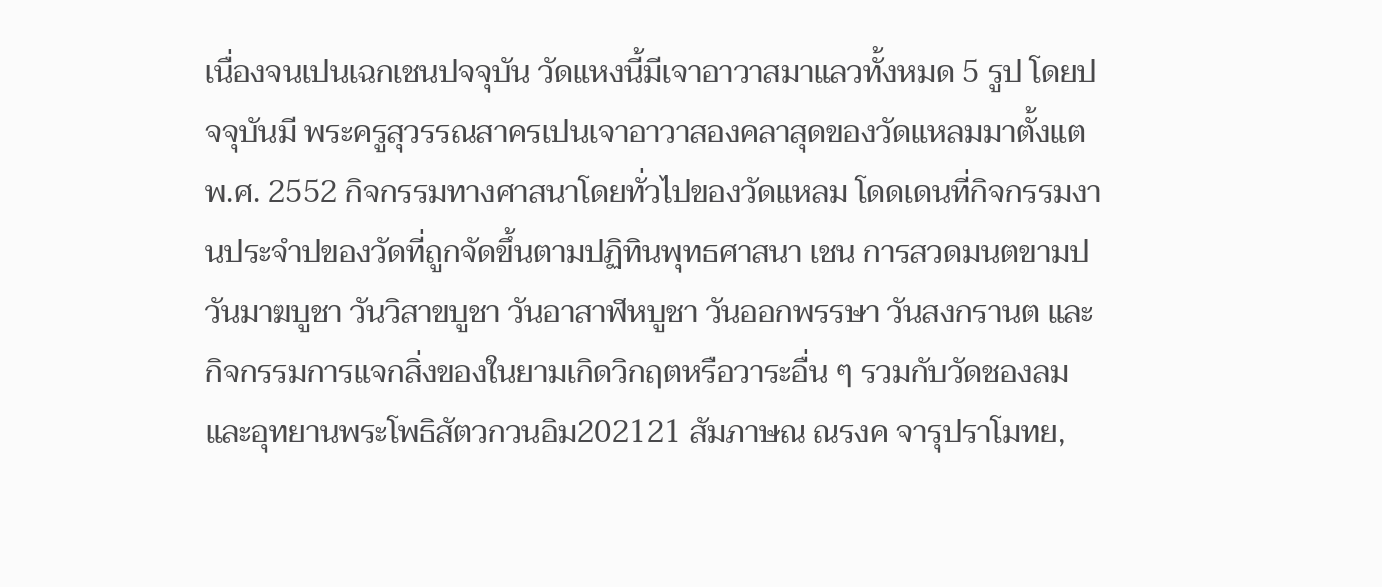เนื่องจนเปนเฉกเชนปจจุบัน วัดแหงนี้มีเจาอาวาสมาแลวทั้งหมด 5 รูป โดยปจจุบันมี พระครูสุวรรณสาครเปนเจาอาวาสองคลาสุดของวัดแหลมมาตั้งแตพ.ศ. 2552 กิจกรรมทางศาสนาโดยทั่วไปของวัดแหลม โดดเดนที่กิจกรรมงานประจำปของวัดที่ถูกจัดขึ้นตามปฏิทินพุทธศาสนา เชน การสวดมนตขามป วันมาฆบูชา วันวิสาขบูชา วันอาสาฬหบูชา วันออกพรรษา วันสงกรานต และกิจกรรมการแจกสิ่งของในยามเกิดวิกฤตหรือวาระอื่น ๆ รวมกับวัดชองลมและอุทยานพระโพธิสัตวกวนอิม202121 สัมภาษณ ณรงค จารุปราโมทย,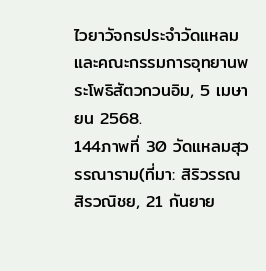ไวยาวัจกรประจำวัดแหลมและคณะกรรมการอุทยานพระโพธิสัตวกวนอิม, 5 เมษายน 2568.
144ภาพที่ 30 วัดแหลมสุวรรณาราม(ที่มา: สิริวรรณ สิรวณิชย, 21 กันยาย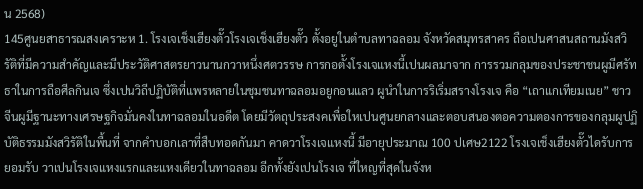น 2568)
145ศูนยสาธารณสงเคราะห 1. โรงเจเช็งเฮียงตั๊วโรงเจเช็งเฮียงตั๊ว ตั้งอยูในตำบลทาฉลอม จังหวัดสมุทรสาคร ถือเปนศาสนสถานมังสวิรัติที่มีความสำคัญและมีประวัติศาสตรยาวนานกวาหนึ่งศตวรรษ การกอตั้งโรงเจแหงนี้เปนผลมาจาก การรวมกลุมของประชาชนผูมีศรัทธาในการถือศีลกินเจ ซึ่งเปนวิถีปฏิบัติที่แพรหลายในชุมชนทาฉลอมอยูกอนแลว ผูนำในการริเริ่มสรางโรงเจ คือ “เถาแกเทียมเนย” ชาวจีนผูมีฐานะทางเศรษฐกิจมั่นคงในทาฉลอมในอดีต โดยมีวัตถุประสงคเพื่อใหเปนศูนยกลางและตอบสนองตอความตองการของกลุมผูปฏิบัติธรรมมังสวิรัติในพื้นที่ จากคำบอกเลาที่สืบทอดกันมา คาดวาโรงเจแหงนี้ มีอายุประมาณ 100 ปเศษ2122 โรงเจเช็งเฮียงตั๊วไดรับการยอมรับ วาเปนโรงเจแหงแรกและแหงเดียวในทาฉลอม อีกทั้งยังเปนโรงเจ ที่ใหญที่สุดในจังห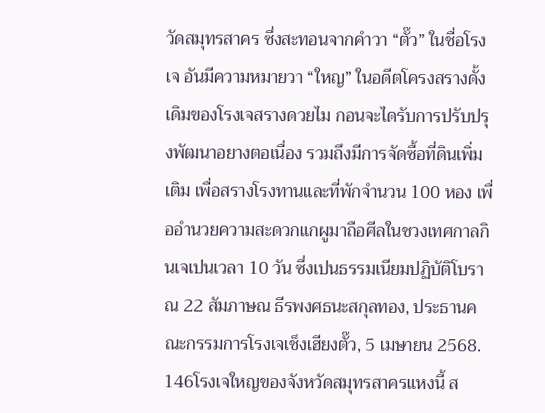วัดสมุทรสาคร ซึ่งสะทอนจากคำวา “ตั๊ว” ในชื่อโรงเจ อันมีความหมายวา “ใหญ” ในอดีตโครงสรางดั้งเดิมของโรงเจสรางดวยไม กอนจะไดรับการปรับปรุงพัฒนาอยางตอเนื่อง รวมถึงมีการจัดซื้อที่ดินเพิ่มเติม เพื่อสรางโรงทานและที่พักจำนวน 100 หอง เพื่ออำนวยความสะดวกแกผูมาถือศีลในชวงเทศกาลกินเจเปนเวลา 10 วัน ซึ่งเปนธรรมเนียมปฏิบัติโบราณ 22 สัมภาษณ ธีรพงศธนะสกุลทอง, ประธานคณะกรรมการโรงเจเช็งเฮียงตั๊ว, 5 เมษายน 2568.
146โรงเจใหญของจังหวัดสมุทรสาครแหงนี้ ส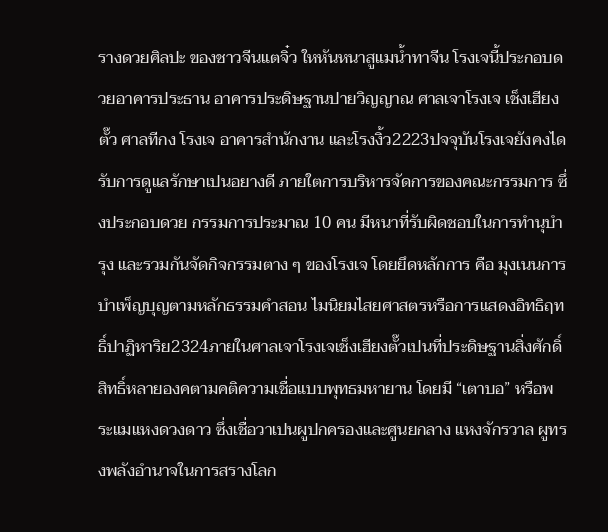รางดวยศิลปะ ของชาวจีนแตจิ๋ว ใหหันหนาสูแมน้ำทาจีน โรงเจนี้ประกอบดวยอาคารประธาน อาคารประดิษฐานปายวิญญาณ ศาลเจาโรงเจ เช็งเฮียงตั๊ว ศาลทีกง โรงเจ อาคารสำนักงาน และโรงงิ้ว2223ปจจุบันโรงเจยังคงไดรับการดูแลรักษาเปนอยางดี ภายใตการบริหารจัดการของคณะกรรมการ ซึ่งประกอบดวย กรรมการประมาณ 10 คน มีหนาที่รับผิดชอบในการทำนุบำรุง และรวมกันจัดกิจกรรมตาง ๆ ของโรงเจ โดยยึดหลักการ คือ มุงเนนการบำเพ็ญบุญตามหลักธรรมคำสอน ไมนิยมไสยศาสตรหรือการแสดงอิทธิฤทธิ์ปาฏิหาริย2324ภายในศาลเจาโรงเจเช็งเฮียงตั๊วเปนที่ประดิษฐานสิ่งศักดิ์สิทธิ์หลายองคตามคติความเชื่อแบบพุทธมหายาน โดยมี “เตาบอ” หรือพระแมแหงดวงดาว ซึ่งเชื่อวาเปนผูปกครองและศูนยกลาง แหงจักรวาล ผูทรงพลังอำนาจในการสรางโลก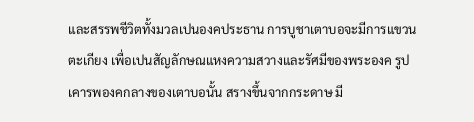และสรรพชีวิตทั้งมวลเปนองคประธาน การบูชาเตาบอจะมีการแขวนตะเกียง เพื่อเปนสัญลักษณแหงความสวางและรัศมีของพระองค รูปเคารพองคกลางของเตาบอนั้น สรางขึ้นจากกระดาษ มี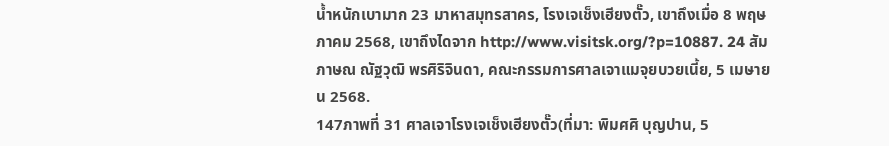น้ำหนักเบามาก 23 มาหาสมุทรสาคร, โรงเจเช็งเฮียงตั๊ว, เขาถึงเมื่อ 8 พฤษภาคม 2568, เขาถึงไดจาก http://www.visitsk.org/?p=10887. 24 สัมภาษณ ณัฐวุฒิ พรศิริจินดา, คณะกรรมการศาลเจาแมจุยบวยเนี้ย, 5 เมษายน 2568.
147ภาพที่ 31 ศาลเจาโรงเจเช็งเฮียงตั๊ว(ที่มา: พิมศศิ บุญปาน, 5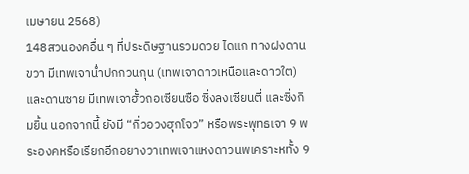เมษายน 2568)
148สวนองคอื่น ๆ ที่ประดิษฐานรวมดวย ไดแก ทางฝงดานขวา มีเทพเจาน่ำปกกวนกุน (เทพเจาดาวเหนือและดาวใต) และดานซาย มีเทพเจาฮั้วถอเซียนซือ ซิ่งลงเซียนตี่ และซิ่งกิมยิ้น นอกจากนี้ ยังมี “กิ่วอวงฮุกโจว” หรือพระพุทธเจา 9 พระองคหรือเรียกอีกอยางวาเทพเจาแหงดาวนพเคราะหทั้ง 9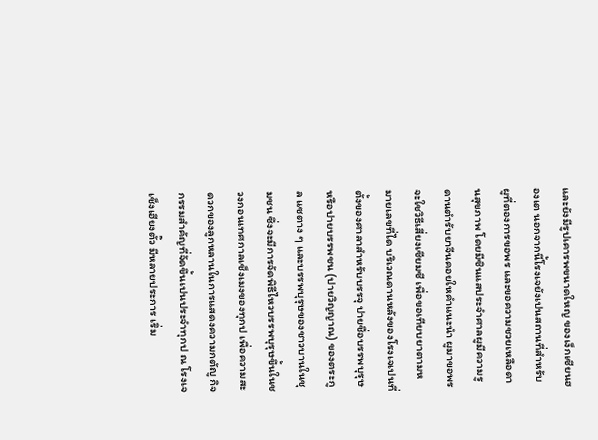และยังมีรูปเคารพขนาดใหญ ของเง็กเซียนฮองเต นอกจากนี้โรงเจยังเปนสถานที่สำหรับผูที่ตองการขอพร และขอความชวยเหลือดานสุขภาพ โดยมีซินแสประจำศาลผูมีความรูดานตำรับยาจีนคอยใหคำแนะนำ ผูมาขอพรจะใชวิธีเสี่ยงเซียมซี เพื่อขอเทียบยาตามหมายเลขที่ได บริเวณดานหลังของโรงเจเปนที่ตั้งของศาลาสำหรับบรรจุ ปายชื่อบรรพบุรุษหรือปายบรรพชน (ปายวิญญาณ) ของตระกูล แซตาง ๆ และบรรพบุรุษของชาวบานในชุมชน ซึ่งจะมีการจัดพิธีไหวบรรพบุรุษขึ้นในชวงกอนเทศกาลเช็งเมงของทุกป เพื่อความสะดวกของลูกหลานในการแสดงความกตัญู กิจกรรมสำคัญที่จัดขึ้นเปนประจำทุกป ณ โรงเจเช็งเฮียงตั๊ว มีหลายประการ เริ่ม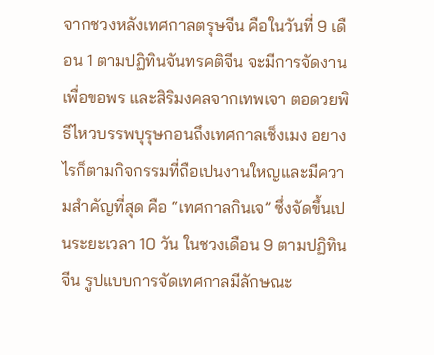จากชวงหลังเทศกาลตรุษจีน คือในวันที่ 9 เดือน 1 ตามปฏิทินจันทรคติจีน จะมีการจัดงานเพื่อขอพร และสิริมงคลจากเทพเจา ตอดวยพิธีไหวบรรพบุรุษกอนถึงเทศกาลเช็งเมง อยางไรก็ตามกิจกรรมที่ถือเปนงานใหญและมีความสำคัญที่สุด คือ “เทศกาลกินเจ” ซึ่งจัดขึ้นเปนระยะเวลา 10 วัน ในชวงเดือน 9 ตามปฏิทินจีน รูปแบบการจัดเทศกาลมีลักษณะ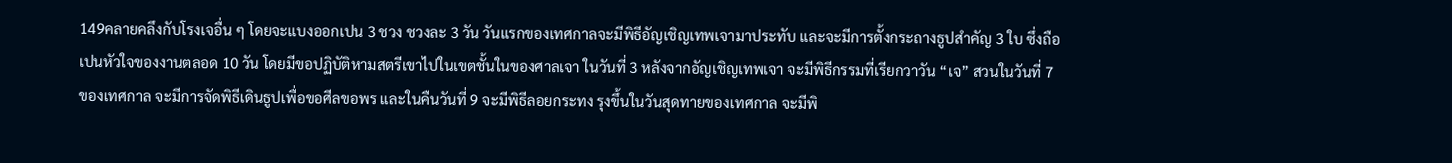149คลายคลึงกับโรงเจอื่น ๆ โดยจะแบงออกเปน 3 ชวง ชวงละ 3 วัน วันแรกของเทศกาลจะมีพิธีอัญเชิญเทพเจามาประทับ และจะมีการตั้งกระถางธูปสำคัญ 3 ใบ ซึ่งถือเปนหัวใจของงานตลอด 10 วัน โดยมีขอปฏิบัติหามสตรีเขาไปในเขตชั้นในของศาลเจา ในวันที่ 3 หลังจากอัญเชิญเทพเจา จะมีพิธีกรรมที่เรียกวาวัน “เจ” สวนในวันที่ 7 ของเทศกาล จะมีการจัดพิธีเดินธูปเพื่อขอศีลขอพร และในคืนวันที่ 9 จะมีพิธีลอยกระทง รุงขึ้นในวันสุดทายของเทศกาล จะมีพิ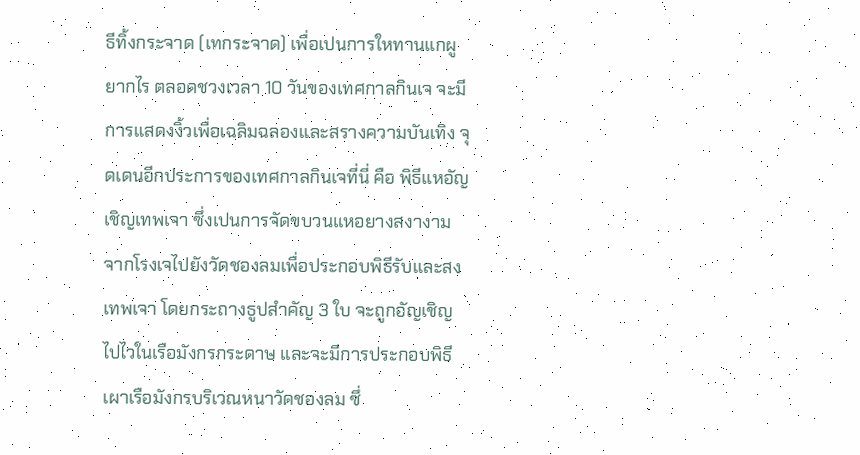ธีทิ้งกระจาด (เทกระจาด) เพื่อเปนการใหทานแกผูยากไร ตลอดชวงเวลา 10 วันของเทศกาลกินเจ จะมีการแสดงงิ้วเพื่อเฉลิมฉลองและสรางความบันเทิง จุดเดนอีกประการของเทศกาลกินเจที่นี่ คือ พิธีแหอัญเชิญเทพเจา ซึ่งเปนการจัดขบวนแหอยางสงางามจากโรงเจไปยังวัดชองลมเพื่อประกอบพิธีรับและสงเทพเจา โดยกระถางธูปสำคัญ 3 ใบ จะถูกอัญเชิญไปไวในเรือมังกรกระดาษ และจะมีการประกอบพิธี เผาเรือมังกรบริเวณหนาวัดชองลม ซึ่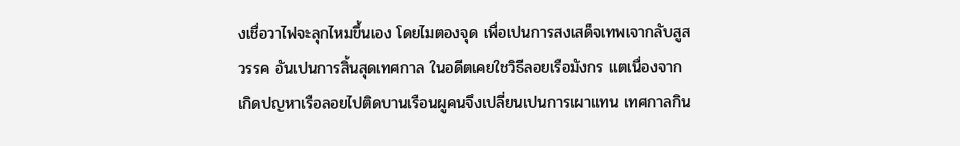งเชื่อวาไฟจะลุกไหมขึ้นเอง โดยไมตองจุด เพื่อเปนการสงเสด็จเทพเจากลับสูสวรรค อันเปนการสิ้นสุดเทศกาล ในอดีตเคยใชวิธีลอยเรือมังกร แตเนื่องจากเกิดปญหาเรือลอยไปติดบานเรือนผูคนจึงเปลี่ยนเปนการเผาแทน เทศกาลกิน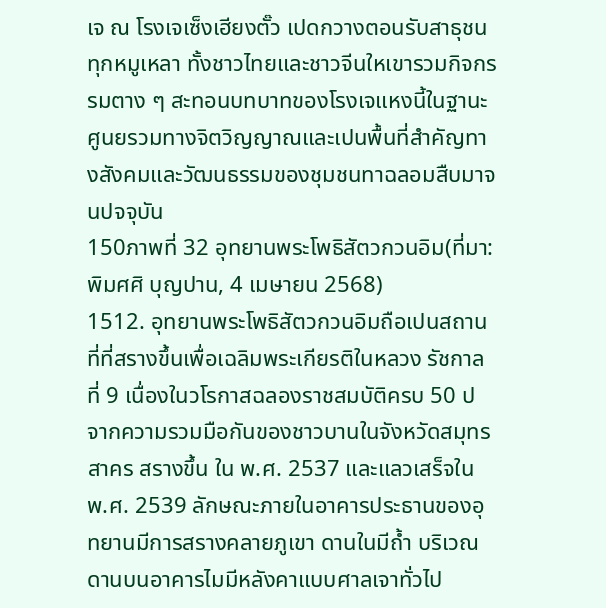เจ ณ โรงเจเซ็งเฮียงตั๊ว เปดกวางตอนรับสาธุชนทุกหมูเหลา ทั้งชาวไทยและชาวจีนใหเขารวมกิจกรรมตาง ๆ สะทอนบทบาทของโรงเจแหงนี้ในฐานะศูนยรวมทางจิตวิญญาณและเปนพื้นที่สำคัญทางสังคมและวัฒนธรรมของชุมชนทาฉลอมสืบมาจนปจจุบัน
150ภาพที่ 32 อุทยานพระโพธิสัตวกวนอิม(ที่มา: พิมศศิ บุญปาน, 4 เมษายน 2568)
1512. อุทยานพระโพธิสัตวกวนอิมถือเปนสถานที่ที่สรางขึ้นเพื่อเฉลิมพระเกียรติในหลวง รัชกาลที่ 9 เนื่องในวโรกาสฉลองราชสมบัติครบ 50 ป จากความรวมมือกันของชาวบานในจังหวัดสมุทรสาคร สรางขึ้น ใน พ.ศ. 2537 และแลวเสร็จใน พ.ศ. 2539 ลักษณะภายในอาคารประธานของอุทยานมีการสรางคลายภูเขา ดานในมีถ้ำ บริเวณดานบนอาคารไมมีหลังคาแบบศาลเจาทั่วไป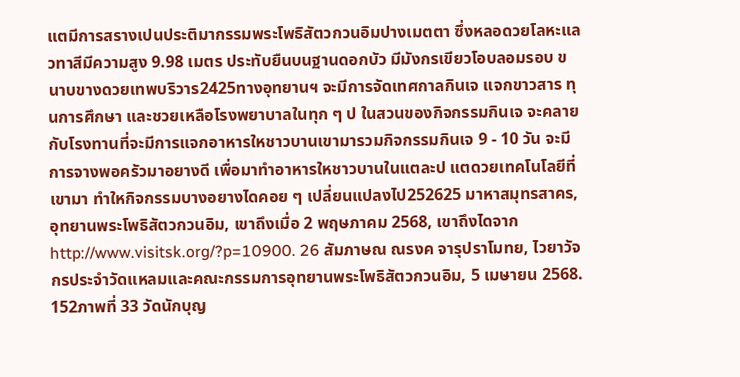แตมีการสรางเปนประติมากรรมพระโพธิสัตวกวนอิมปางเมตตา ซึ่งหลอดวยโลหะแลวทาสีมีความสูง 9.98 เมตร ประทับยืนบนฐานดอกบัว มีมังกรเขียวโอบลอมรอบ ขนาบขางดวยเทพบริวาร2425ทางอุทยานฯ จะมีการจัดเทศกาลกินเจ แจกขาวสาร ทุนการศึกษา และชวยเหลือโรงพยาบาลในทุก ๆ ป ในสวนของกิจกรรมกินเจ จะคลายกับโรงทานที่จะมีการแจกอาหารใหชาวบานเขามารวมกิจกรรมกินเจ 9 - 10 วัน จะมีการจางพอครัวมาอยางดี เพื่อมาทำอาหารใหชาวบานในแตละป แตดวยเทคโนโลยีที่เขามา ทำใหกิจกรรมบางอยางไดคอย ๆ เปลี่ยนแปลงไป252625 มาหาสมุทรสาคร, อุทยานพระโพธิสัตวกวนอิม, เขาถึงเมื่อ 2 พฤษภาคม 2568, เขาถึงไดจาก http://www.visitsk.org/?p=10900. 26 สัมภาษณ ณรงค จารุปราโมทย, ไวยาวัจกรประจำวัดแหลมและคณะกรรมการอุทยานพระโพธิสัตวกวนอิม, 5 เมษายน 2568.
152ภาพที่ 33 วัดนักบุญ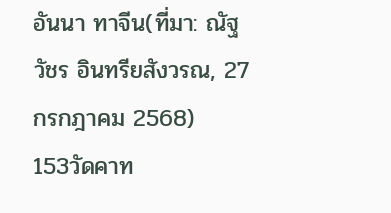อันนา ทาจีน(ที่มา: ณัฐวัชร อินทรียสังวรณ, 27 กรกฎาคม 2568)
153วัดคาท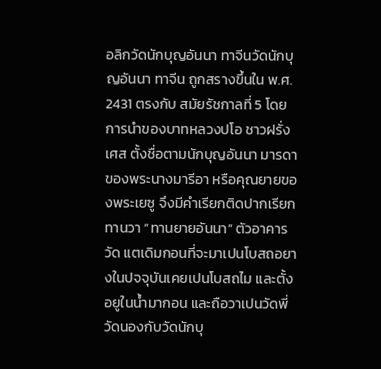อลิกวัดนักบุญอันนา ทาจีนวัดนักบุญอันนา ทาจีน ถูกสรางขึ้นใน พ.ศ. 2431 ตรงกับ สมัยรัชกาลที่ 5 โดยการนำของบาทหลวงปโอ ชาวฝรั่งเศส ตั้งชื่อตามนักบุญอันนา มารดาของพระนางมารีอา หรือคุณยายของพระเยซู จึงมีคำเรียกติดปากเรียกทานวา “ทานยายอันนา” ตัวอาคารวัด แตเดิมกอนที่จะมาเปนโบสถอยางในปจจุบันเคยเปนโบสถไม และตั้งอยูในน้ำมากอน และถือวาเปนวัดพี่วัดนองกับวัดนักบุ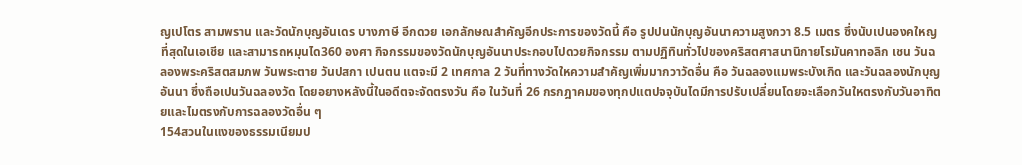ญเปโตร สามพราน และวัดนักบุญอันเดร บางภาษี อีกดวย เอกลักษณสำคัญอีกประการของวัดนี้ คือ รูปปนนักบุญอันนาความสูงกวา 8.5 เมตร ซึ่งนับเปนองคใหญที่สุดในเอเชีย และสามารถหมุนได360 องศา กิจกรรมของวัดนักบุญอันนาประกอบไปดวยกิจกรรม ตามปฏิทินทั่วไปของคริสตศาสนานิกายโรมันคาทอลิก เชน วันฉลองพระคริสตสมภพ วันพระตาย วันปสกา เปนตน แตจะมี 2 เทศกาล 2 วันที่ทางวัดใหความสำคัญเพิ่มมากวาวัดอื่น คือ วันฉลองแมพระบังเกิด และวันฉลองนักบุญอันนา ซึ่งถือเปนวันฉลองวัด โดยอยางหลังนี้ในอดีตจะจัดตรงวัน คือ ในวันที่ 26 กรกฎาคมของทุกปแตปจจุบันไดมีการปรับเปลี่ยนโดยจะเลือกวันใหตรงกับวันอาทิตยและไมตรงกับการฉลองวัดอื่น ๆ
154สวนในแงของธรรมเนียมป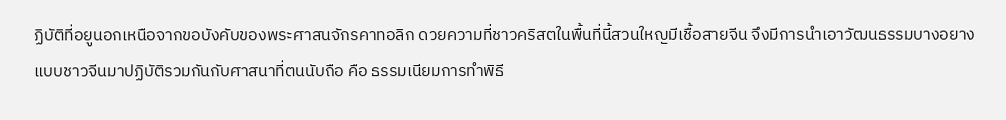ฏิบัติที่อยูนอกเหนือจากขอบังคับของพระศาสนจักรคาทอลิก ดวยความที่ชาวคริสตในพื้นที่นี้สวนใหญมีเชื้อสายจีน จึงมีการนำเอาวัฒนธรรมบางอยางแบบชาวจีนมาปฏิบัติรวมกันกับศาสนาที่ตนนับถือ คือ ธรรมเนียมการทำพิธี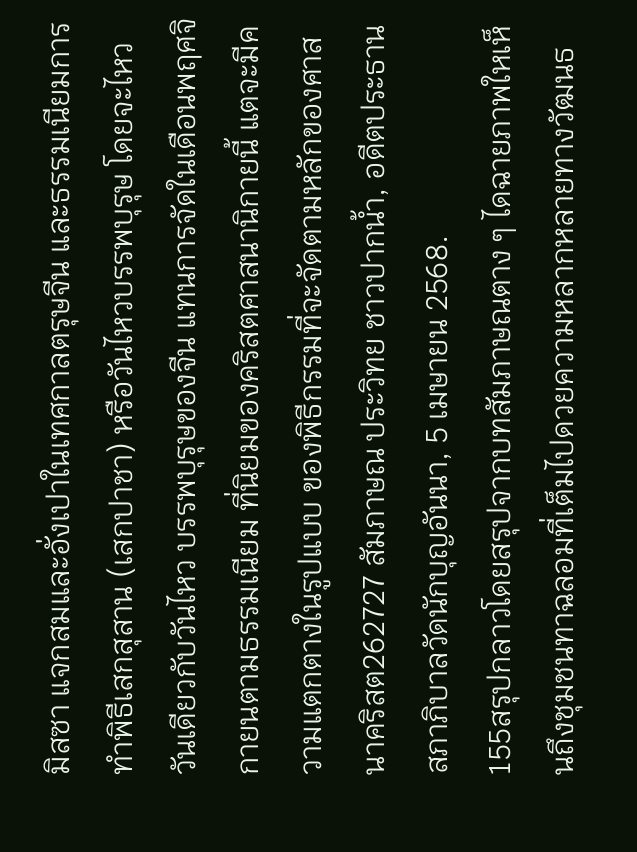มิสซา แจกสมและอั่งเปาในเทศกาลตรุษจีน และธรรมเนียมการทำพิธีเสกสุสาน (เสกปาชา) หรือวันไหวบรรพบุรุษ โดยจะไหววันเดียวกับวันไหว บรรพบุรุษของจีน แทนการจัดในเดือนพฤศจิกายนตามธรรมเนียม ที่นิยมของคริสตศาสนานิกายนี้ แตจะมีความแตกตางในรูปแบบ ของพิธีกรรมที่จะจัดตามหลักของศาสนาคริสต262727 สัมภาษณ ประวิทย ชาวปากน้ำ, อดีตประธานสภาภิบาลวัดนักบุญอันนา, 5 เมษายน 2568.
155สรุปกลาวโดยสรุปจากบทสัมภาษณตาง ๆ ไดฉายภาพใหเห็นถึงชุมชนทาฉลอมที่เต็มไปดวยความหลากหลายทางวัฒนธ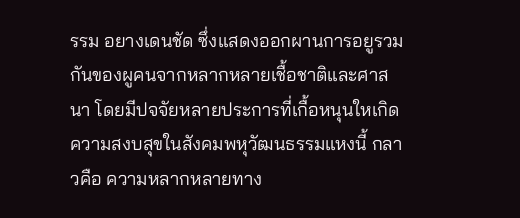รรม อยางเดนชัด ซึ่งแสดงออกผานการอยูรวมกันของผูคนจากหลากหลายเชื้อชาติและศาสนา โดยมีปจจัยหลายประการที่เกื้อหนุนใหเกิด ความสงบสุขในสังคมพหุวัฒนธรรมแหงนี้ กลาวคือ ความหลากหลายทาง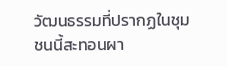วัฒนธรรมที่ปรากฏในชุมชนนี้สะทอนผา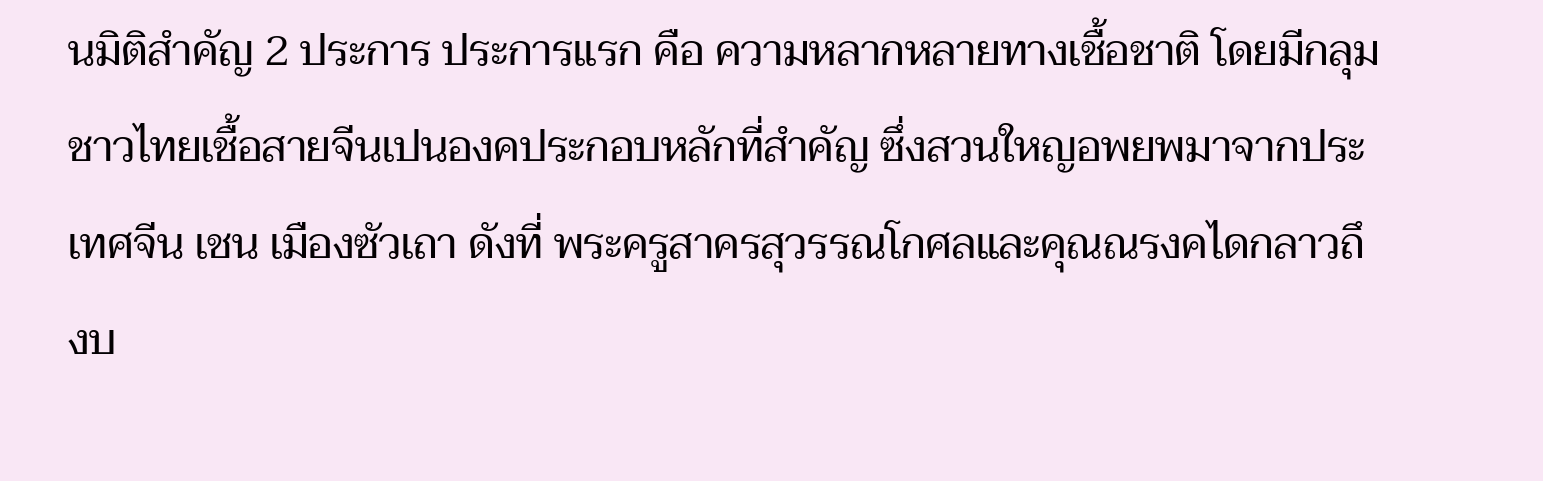นมิติสำคัญ 2 ประการ ประการแรก คือ ความหลากหลายทางเชื้อชาติ โดยมีกลุมชาวไทยเชื้อสายจีนเปนองคประกอบหลักที่สำคัญ ซึ่งสวนใหญอพยพมาจากประเทศจีน เชน เมืองซัวเถา ดังที่ พระครูสาครสุวรรณโกศลและคุณณรงคไดกลาวถึงบ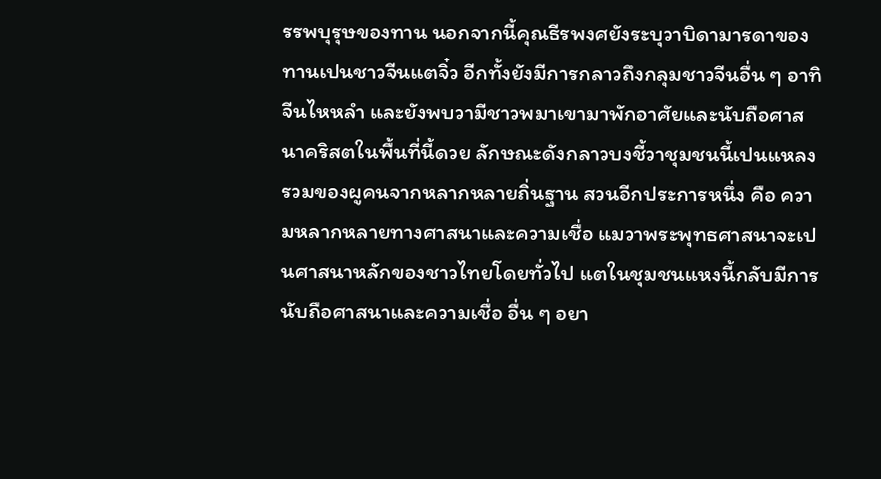รรพบุรุษของทาน นอกจากนี้คุณธีรพงศยังระบุวาบิดามารดาของทานเปนชาวจีนแตจิ๋ว อีกทั้งยังมีการกลาวถึงกลุมชาวจีนอื่น ๆ อาทิ จีนไหหลำ และยังพบวามีชาวพมาเขามาพักอาศัยและนับถือศาสนาคริสตในพื้นที่นี้ดวย ลักษณะดังกลาวบงชี้วาชุมชนนี้เปนแหลงรวมของผูคนจากหลากหลายถิ่นฐาน สวนอีกประการหนึ่ง คือ ความหลากหลายทางศาสนาและความเชื่อ แมวาพระพุทธศาสนาจะเปนศาสนาหลักของชาวไทยโดยทั่วไป แตในชุมชนแหงนี้กลับมีการนับถือศาสนาและความเชื่อ อื่น ๆ อยา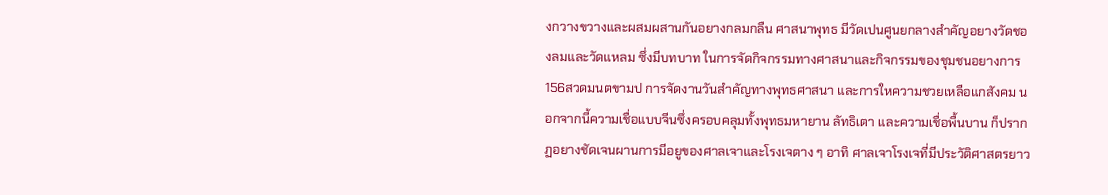งกวางขวางและผสมผสานกันอยางกลมกลืน ศาสนาพุทธ มีวัดเปนศูนยกลางสำคัญอยางวัดชองลมและวัดแหลม ซึ่งมีบทบาท ในการจัดกิจกรรมทางศาสนาและกิจกรรมของชุมชนอยางการ
156สวดมนตขามป การจัดงานวันสำคัญทางพุทธศาสนา และการใหความชวยเหลือแกสังคม นอกจากนี้ความเชื่อแบบจีนซึ่งครอบคลุมทั้งพุทธมหายาน ลัทธิเตา และความเชื่อพื้นบาน ก็ปรากฏอยางชัดเจนผานการมีอยูของศาลเจาและโรงเจตาง ๆ อาทิ ศาลเจาโรงเจที่มีประวัติศาสตรยาว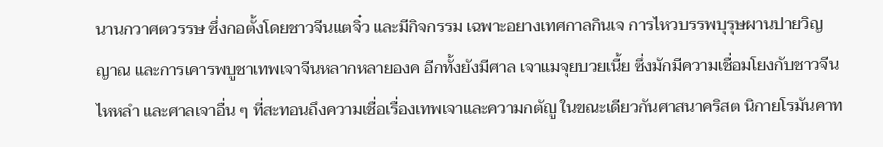นานกวาศตวรรษ ซึ่งกอตั้งโดยชาวจีนแตจิ๋ว และมีกิจกรรม เฉพาะอยางเทศกาลกินเจ การไหวบรรพบุรุษผานปายวิญญาณ และการเคารพบูชาเทพเจาจีนหลากหลายองค อีกทั้งยังมีศาล เจาแมจุยบวยเนี้ย ซึ่งมักมีความเชื่อมโยงกับชาวจีนไหหลำ และศาลเจาอื่น ๆ ที่สะทอนถึงความเชื่อเรื่องเทพเจาและความกตัญู ในขณะเดียวกันศาสนาคริสต นิกายโรมันคาท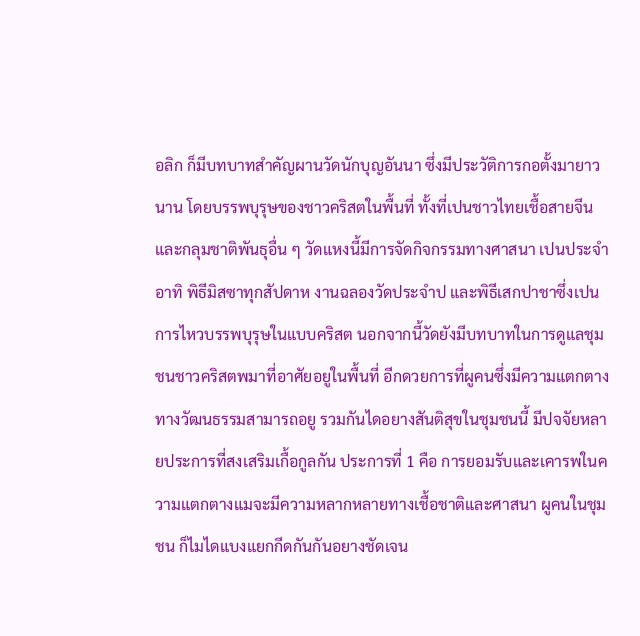อลิก ก็มีบทบาทสำคัญผานวัดนักบุญอันนา ซึ่งมีประวัติการกอตั้งมายาวนาน โดยบรรพบุรุษของชาวคริสตในพื้นที่ ทั้งที่เปนชาวไทยเชื้อสายจีน และกลุมชาติพันธุอื่น ๆ วัดแหงนี้มีการจัดกิจกรรมทางศาสนา เปนประจำ อาทิ พิธีมิสซาทุกสัปดาห งานฉลองวัดประจำป และพิธีเสกปาชาซึ่งเปนการไหวบรรพบุรุษในแบบคริสต นอกจากนี้วัดยังมีบทบาทในการดูแลชุมชนชาวคริสตพมาที่อาศัยอยูในพื้นที่ อีกดวยการที่ผูคนซึ่งมีความแตกตางทางวัฒนธรรมสามารถอยู รวมกันไดอยางสันติสุขในชุมชนนี้ มีปจจัยหลายประการที่สงเสริมเกื้อกูลกัน ประการที่ 1 คือ การยอมรับและเคารพในความแตกตางแมจะมีความหลากหลายทางเชื้อชาติและศาสนา ผูคนในชุมชน ก็ไมไดแบงแยกกีดกันกันอยางชัดเจน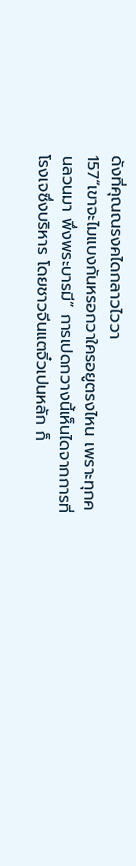ดังที่คุณณรงคไดกลาวไววา
157“เขาจะไมแบงกันหรอกวาใครอยูตรงไหน เพราะทุกคนลวนมา พึ่งพระบารมี” การเปดกวางนี้เห็นไดจากการที่โรงเจซึ่งบริหาร โดยชาวจีนแตจิ๋วเปนหลัก ก็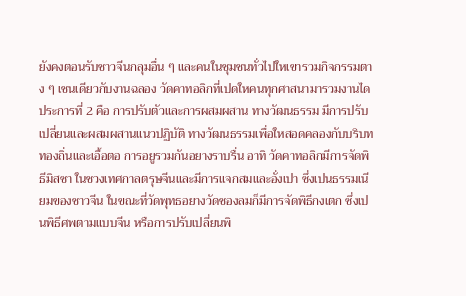ยังคงตอนรับชาวจีนกลุมอื่น ๆ และคนในชุมชนทั่วไปใหเขารวมกิจกรรมตาง ๆ เชนเดียวกับงานฉลอง วัดคาทอลิกที่เปดใหคนทุกศาสนามารวมงานไดประการที่ 2 คือ การปรับตัวและการผสมผสาน ทางวัฒนธรรม มีการปรับเปลี่ยนและผสมผสานแนวปฏิบัติ ทางวัฒนธรรมเพื่อใหสอดคลองกับบริบททองถิ่นและเอื้อตอ การอยูรวมกันอยางราบรื่น อาทิ วัดคาทอลิกมีการจัดพิธีมิสซา ในชวงเทศกาลตรุษจีนและมีการแจกสมและอั่งเปา ซึ่งเปนธรรมเนียมของชาวจีน ในขณะที่วัดพุทธอยางวัดชองลมก็มีการจัดพิธีกงเตก ซึ่งเปนพิธีศพตามแบบจีน หรือการปรับเปลี่ยนพิ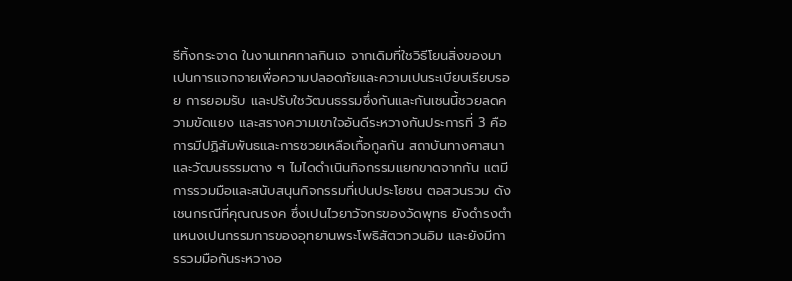ธีทิ้งกระจาด ในงานเทศกาลกินเจ จากเดิมที่ใชวิธีโยนสิ่งของมาเปนการแจกจายเพื่อความปลอดภัยและความเปนระเบียบเรียบรอย การยอมรับ และปรับใชวัฒนธรรมซึ่งกันและกันเชนนี้ชวยลดความขัดแยง และสรางความเขาใจอันดีระหวางกันประการที่ 3 คือ การมีปฏิสัมพันธและการชวยเหลือเกื้อกูลกัน สถาบันทางศาสนาและวัฒนธรรมตาง ๆ ไมไดดำเนินกิจกรรมแยกขาดจากกัน แตมีการรวมมือและสนับสนุนกิจกรรมที่เปนประโยชน ตอสวนรวม ดังเชนกรณีที่คุณณรงค ซึ่งเปนไวยาวัจกรของวัดพุทธ ยังดำรงตำแหนงเปนกรรมการของอุทยานพระโพธิสัตวกวนอิม และยังมีการรวมมือกันระหวางอ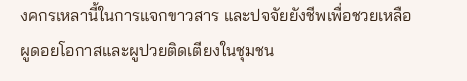งคกรเหลานี้ในการแจกขาวสาร และปจจัยยังชีพเพื่อชวยเหลือผูดอยโอกาสและผูปวยติดเตียงในชุมชน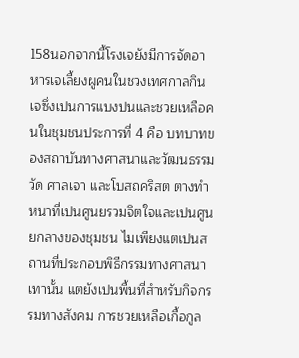158นอกจากนี้โรงเจยังมีการจัดอาหารเจเลี้ยงผูคนในชวงเทศกาลกินเจซึ่งเปนการแบงปนและชวยเหลือคนในชุมชนประการที่ 4 คือ บทบาทของสถาบันทางศาสนาและวัฒนธรรม วัด ศาลเจา และโบสถคริสต ตางทำหนาที่เปนศูนยรวมจิตใจและเปนศูนยกลางของชุมชน ไมเพียงแตเปนสถานที่ประกอบพิธีกรรมทางศาสนาเทานั้น แตยังเปนพื้นที่สำหรับกิจกรรมทางสังคม การชวยเหลือเกื้อกูล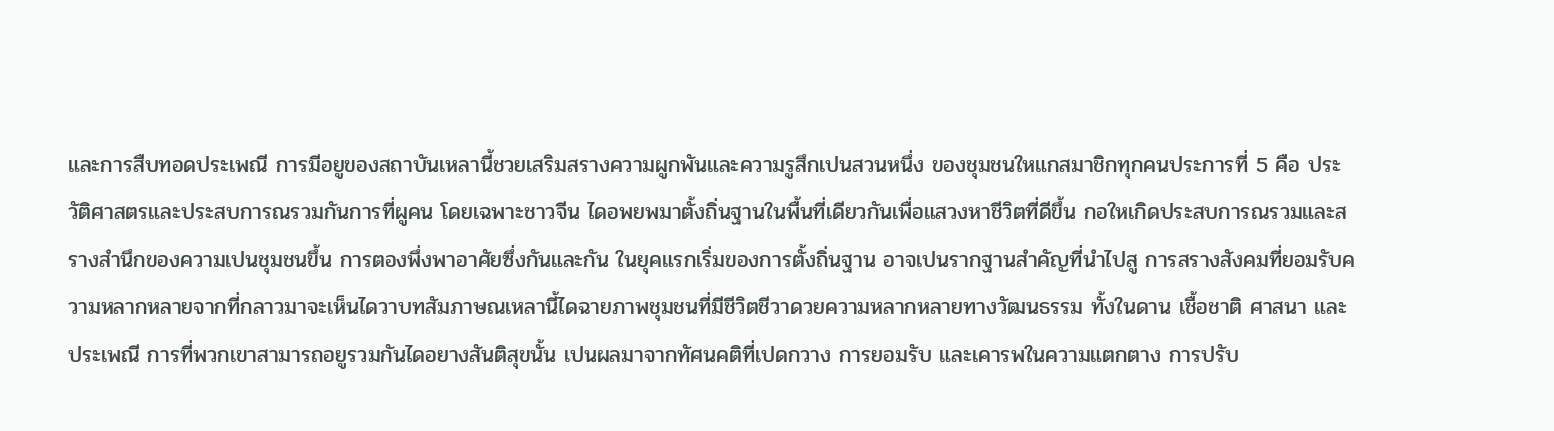และการสืบทอดประเพณี การมีอยูของสถาบันเหลานี้ชวยเสริมสรางความผูกพันและความรูสึกเปนสวนหนึ่ง ของชุมชนใหแกสมาชิกทุกคนประการที่ 5 คือ ประวัติศาสตรและประสบการณรวมกันการที่ผูคน โดยเฉพาะชาวจีน ไดอพยพมาตั้งถิ่นฐานในพื้นที่เดียวกันเพื่อแสวงหาชีวิตที่ดีขึ้น กอใหเกิดประสบการณรวมและสรางสำนึกของความเปนชุมชนขึ้น การตองพึ่งพาอาศัยซึ่งกันและกัน ในยุคแรกเริ่มของการตั้งถิ่นฐาน อาจเปนรากฐานสำคัญที่นำไปสู การสรางสังคมที่ยอมรับความหลากหลายจากที่กลาวมาจะเห็นไดวาบทสัมภาษณเหลานี้ไดฉายภาพชุมชนที่มีชีวิตชีวาดวยความหลากหลายทางวัฒนธรรม ทั้งในดาน เชื้อชาติ ศาสนา และประเพณี การที่พวกเขาสามารถอยูรวมกันไดอยางสันติสุขนั้น เปนผลมาจากทัศนคติที่เปดกวาง การยอมรับ และเคารพในความแตกตาง การปรับ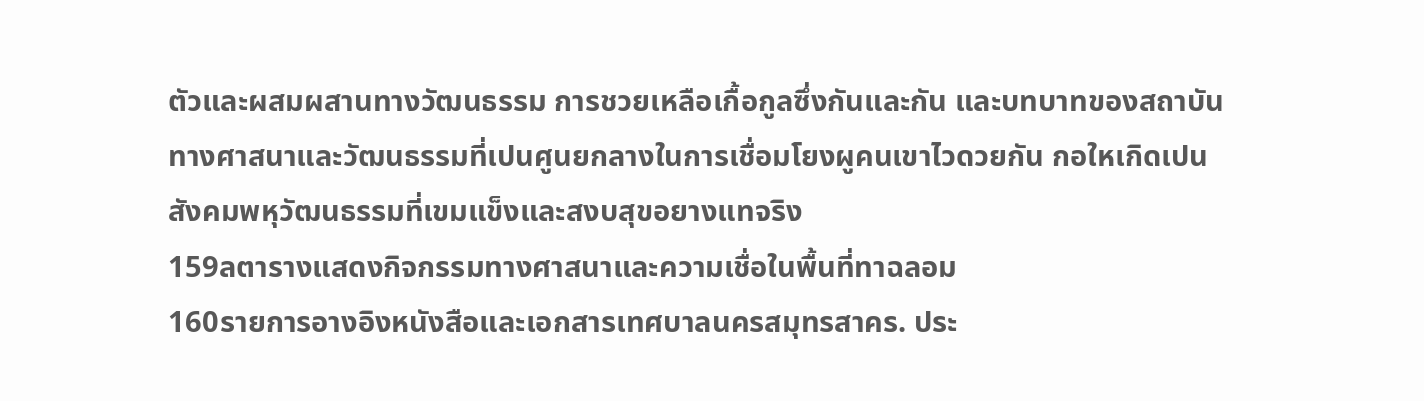ตัวและผสมผสานทางวัฒนธรรม การชวยเหลือเกื้อกูลซึ่งกันและกัน และบทบาทของสถาบันทางศาสนาและวัฒนธรรมที่เปนศูนยกลางในการเชื่อมโยงผูคนเขาไวดวยกัน กอใหเกิดเปนสังคมพหุวัฒนธรรมที่เขมแข็งและสงบสุขอยางแทจริง
159ลตารางแสดงกิจกรรมทางศาสนาและความเชื่อในพื้นที่ทาฉลอม
160รายการอางอิงหนังสือและเอกสารเทศบาลนครสมุทรสาคร. ประ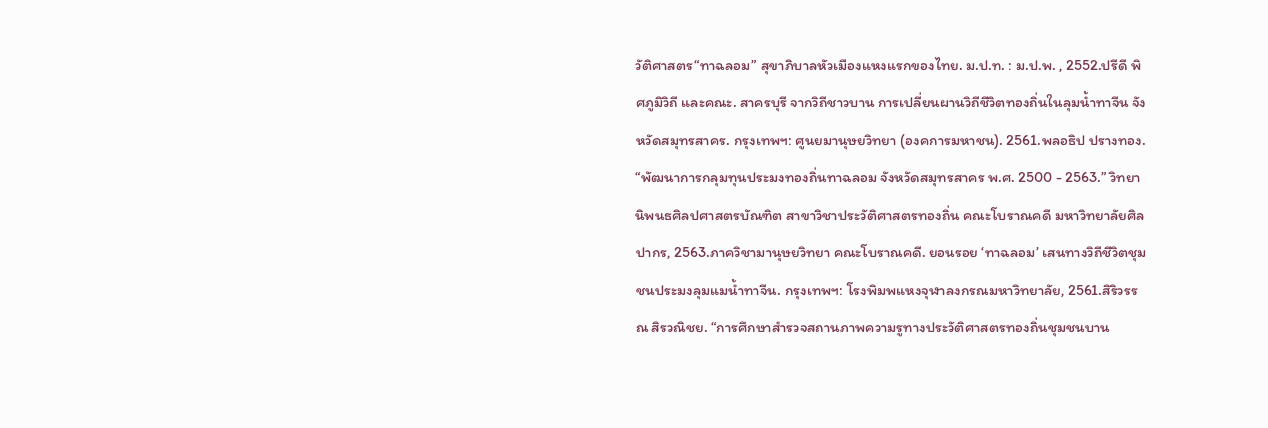วัติศาสตร“ทาฉลอม” สุขาภิบาลหัวเมืองแหงแรกของไทย. ม.ป.ท. : ม.ป.พ. , 2552.ปรีดี พิศภูมิวิถี และคณะ. สาครบุรี จากวิถีชาวบาน การเปลี่ยนผานวิถีชีวิตทองถิ่นในลุมน้ำทาจีน จังหวัดสมุทรสาคร. กรุงเทพฯ: ศูนยมานุษยวิทยา (องคการมหาชน). 2561.พลอธิป ปรางทอง. “พัฒนาการกลุมทุนประมงทองถิ่นทาฉลอม จังหวัดสมุทรสาคร พ.ศ. 2500 - 2563.” วิทยานิพนธศิลปศาสตรบัณฑิต สาขาวิชาประวัติศาสตรทองถิ่น คณะโบราณคดี มหาวิทยาลัยศิลปากร, 2563.ภาควิชามานุษยวิทยา คณะโบราณคดี. ยอนรอย ‘ทาฉลอม’ เสนทางวิถีชีวิตชุมชนประมงลุมแมน้ำทาจีน. กรุงเทพฯ: โรงพิมพแหงจุฬาลงกรณมหาวิทยาลัย, 2561.สิริวรรณ สิรวณิชย. “การศึกษาสำรวจสถานภาพความรูทางประวัติศาสตรทองถิ่นชุมชนบาน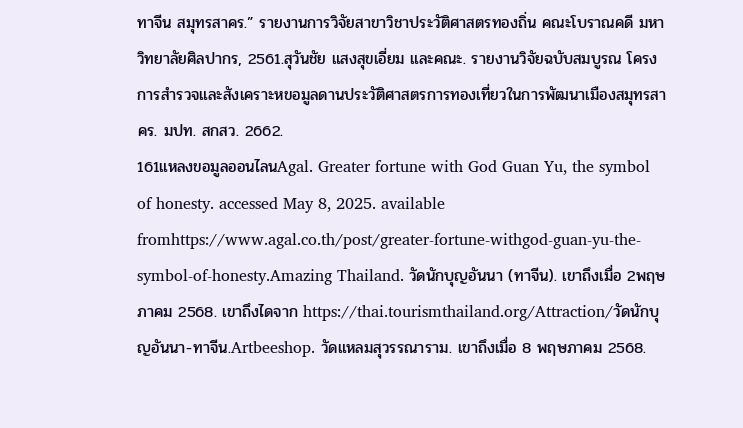ทาจีน สมุทรสาคร.” รายงานการวิจัยสาขาวิชาประวัติศาสตรทองถิ่น คณะโบราณคดี มหาวิทยาลัยศิลปากร, 2561.สุวันชัย แสงสุขเอี่ยม และคณะ. รายงานวิจัยฉบับสมบูรณ โครงการสำรวจและสังเคราะหขอมูลดานประวัติศาสตรการทองเที่ยวในการพัฒนาเมืองสมุทรสาคร. มปท. สกสว. 2662.
161แหลงขอมูลออนไลนAgal. Greater fortune with God Guan Yu, the symbol of honesty. accessed May 8, 2025. available fromhttps://www.agal.co.th/post/greater-fortune-withgod-guan-yu-the-symbol-of-honesty.Amazing Thailand. วัดนักบุญอันนา (ทาจีน). เขาถึงเมื่อ 2พฤษภาคม 2568. เขาถึงไดจาก https://thai.tourismthailand.org/Attraction/วัดนักบุญอันนา-ทาจีน.Artbeeshop. วัดแหลมสุวรรณาราม. เขาถึงเมื่อ 8 พฤษภาคม 2568.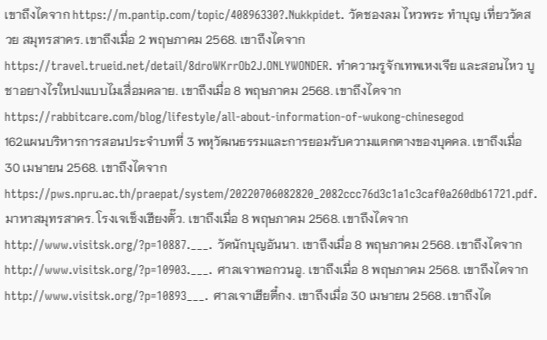เขาถึงไดจาก https://m.pantip.com/topic/40896330?.Nukkpidet. วัดชองลม ไหวพระ ทำบุญ เที่ยววัดสวย สมุทรสาคร. เขาถึงเมื่อ 2 พฤษภาคม 2568. เขาถึงไดจาก https://travel.trueid.net/detail/8droWKrrOb2J.ONLYWONDER. ทำความรูจักเทพเหงเจีย และสอนไหว บูชาอยางไรใหปงแบบไมเสื่อมคลาย. เขาถึงเมื่อ 8 พฤษภาคม 2568. เขาถึงไดจาก https://rabbitcare.com/blog/lifestyle/all-about-information-of-wukong-chinesegod
162แผนบริหารการสอนประจำบทที่ 3 พหุวัฒนธรรมและการยอมรับความแตกตางของบุคคล. เขาถึงเมื่อ 30 เมษายน 2568. เขาถึงไดจาก https://pws.npru.ac.th/praepat/system/20220706082820_2082ccc76d3c1a1c3caf0a260db61721.pdf.มาหาสมุทรสาคร. โรงเจเช็งเฮียงตั๊ว. เขาถึงเมื่อ 8 พฤษภาคม 2568. เขาถึงไดจาก http://www.visitsk.org/?p=10887.___. วัดนักบุญอันนา. เขาถึงเมื่อ 8 พฤษภาคม 2568. เขาถึงไดจาก http://www.visitsk.org/?p=10903.___. ศาลเจาพอกวนอู. เขาถึงเมื่อ 8 พฤษภาคม 2568. เขาถึงไดจาก http://www.visitsk.org/?p=10893___. ศาลเจาเฮียตี๋กง. เขาถึงเมื่อ 30 เมษายน 2568. เขาถึงได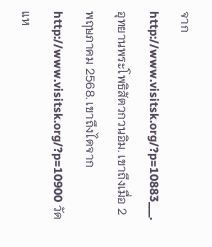จาก http://www.visitsk.org/?p=10883___. อุทยานพระโพธิสัตวกวนอิม. เขาถึงเมื่อ 2 พฤษภาคม 2568. เขาถึงไดจาก http://www.visitsk.org/?p=10900 วัดแห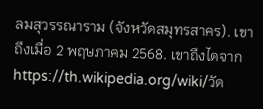ลมสุวรรณาราม (จังหวัดสมุทรสาคร). เขาถึงเมื่อ 2 พฤษภาคม 2568. เขาถึงไดจาก https://th.wikipedia.org/wiki/วัด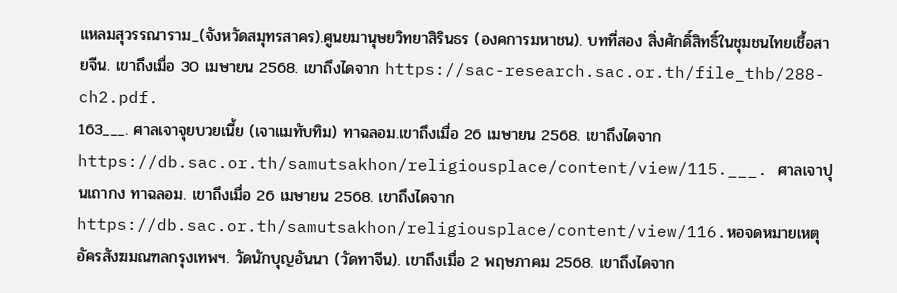แหลมสุวรรณาราม_(จังหวัดสมุทรสาคร).ศูนยมานุษยวิทยาสิรินธร (องคการมหาชน). บทที่สอง สิ่งศักดิ์สิทธิ์ในชุมชนไทยเชื้อสายจีน. เขาถึงเมื่อ 30 เมษายน 2568. เขาถึงไดจาก https://sac-research.sac.or.th/file_thb/288-ch2.pdf.
163___. ศาลเจาจุยบวยเนี้ย (เจาแมทับทิม) ทาฉลอม.เขาถึงเมื่อ 26 เมษายน 2568. เขาถึงไดจาก https://db.sac.or.th/samutsakhon/religiousplace/content/view/115.___. ศาลเจาปุนเถากง ทาฉลอม. เขาถึงเมื่อ 26 เมษายน 2568. เขาถึงไดจาก https://db.sac.or.th/samutsakhon/religiousplace/content/view/116.หอจดหมายเหตุอัครสังฆมณฑลกรุงเทพฯ. วัดนักบุญอันนา (วัดทาจีน). เขาถึงเมื่อ 2 พฤษภาคม 2568. เขาถึงไดจาก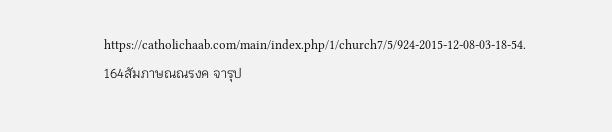https://catholichaab.com/main/index.php/1/church7/5/924-2015-12-08-03-18-54.
164สัมภาษณณรงค จารุป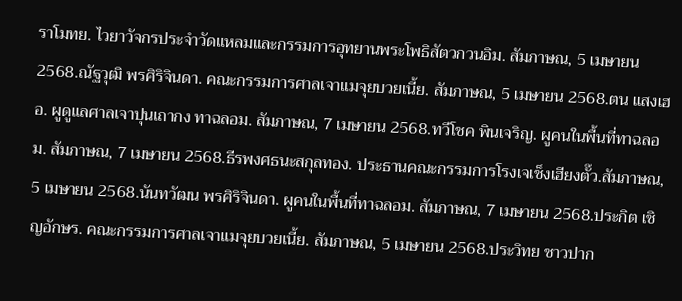ราโมทย. ไวยาวัจกรประจำวัดแหลมและกรรมการอุทยานพระโพธิสัตวกวนอิม. สัมภาษณ, 5 เมษายน 2568.ณัฐวุฒิ พรศิริจินดา. คณะกรรมการศาลเจาแมจุยบวยเนี้ย. สัมภาษณ, 5 เมษายน 2568.ตน แสงเฮอ. ผูดูแลศาลเจาปุนเถากง ทาฉลอม. สัมภาษณ, 7 เมษายน 2568.ทวีโชค พินเจริญ. ผูคนในพื้นที่ทาฉลอม. สัมภาษณ, 7 เมษายน 2568.ธีรพงศธนะสกุลทอง. ประธานคณะกรรมการโรงเจเช็งเฮียงตั๊ว.สัมภาษณ, 5 เมษายน 2568.นันทวัฒน พรศิริจินดา. ผูคนในพื้นที่ทาฉลอม. สัมภาษณ, 7 เมษายน 2568.ประกิต เชิญอักษร. คณะกรรมการศาลเจาแมจุยบวยเนี้ย. สัมภาษณ, 5 เมษายน 2568.ประวิทย ชาวปาก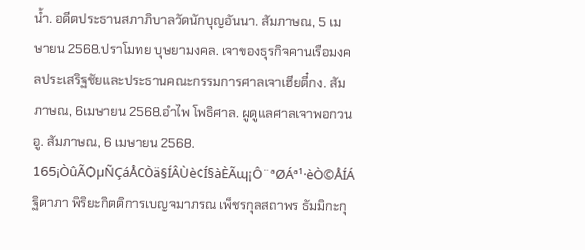น้ำ. อดีตประธานสภาภิบาลวัดนักบุญอันนา. สัมภาษณ, 5 เมษายน 2568.ปราโมทย บุษยามงคล. เจาของธุรกิจคานเรือมงคลประเสริฐชัยและประธานคณะกรรมการศาลเจาเฮียตี๋กง. สัมภาษณ, 6เมษายน 2568.อำไพ โพธิศาล. ผูดูแลศาลเจาพอกวนอู. สัมภาษณ, 6 เมษายน 2568.
165¡ÒûÃѺµÑÇáÅСÒä§ÍÂÙè¢Í§àÈÃɰ¡Ô¨ªØÁª¹·èÒ©ÅÍÁ ฐิตาภา พิริยะกิตติการเบญจมาภรณ เพ็ชรกุลสถาพร ธัมมิกะกุ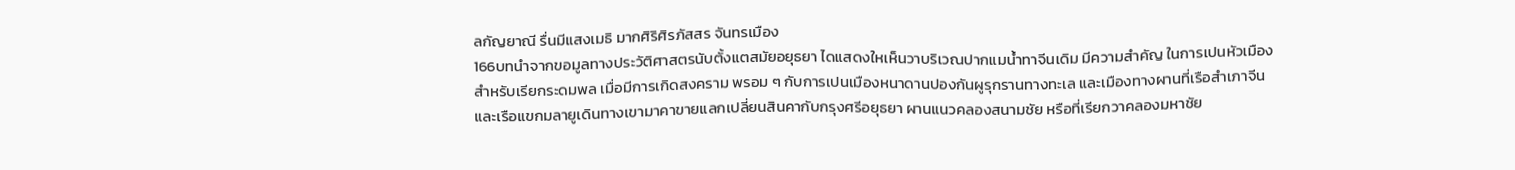ลกัญยาณี รื่นมีแสงเมธิ มากศิริศิรภัสสร จันทรเมือง
166บทนำจากขอมูลทางประวัติศาสตรนับตั้งแตสมัยอยุธยา ไดแสดงใหเห็นวาบริเวณปากแมน้ำทาจีนเดิม มีความสำคัญ ในการเปนหัวเมืองสำหรับเรียกระดมพล เมื่อมีการเกิดสงคราม พรอม ๆ กับการเปนเมืองหนาดานปองกันผูรุกรานทางทะเล และเมืองทางผานที่เรือสำเภาจีนและเรือแขกมลายูเดินทางเขามาคาขายแลกเปลี่ยนสินคากับกรุงศรีอยุธยา ผานแนวคลองสนามชัย หรือที่เรียกวาคลองมหาชัย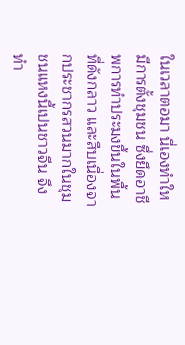ในเวลาตอมา นี่เองทำใหมีการตั้งชุมชน ซึ่งยึดอาชีพการทำประมงขึ้นในพื้นที่ดังกลาว และสืบเนื่องจากประชากรสวนมากในชุมชนแหงนี้เปนชาวจีน จึงทำ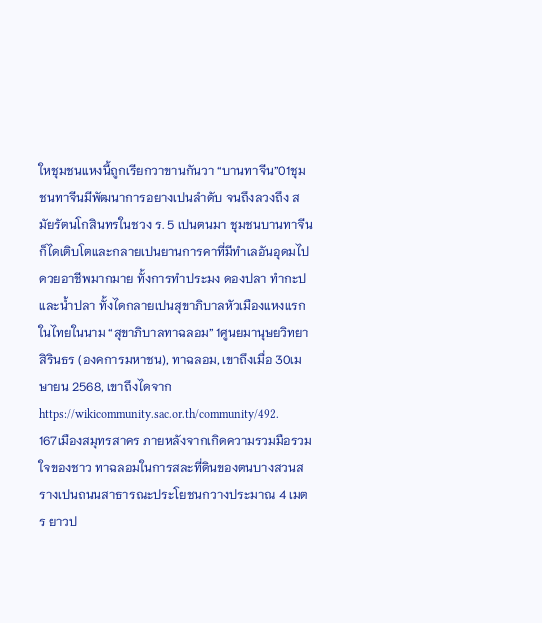ใหชุมชนแหงนี้ถูกเรียกวาขานกันวา “บานทาจีน”01ชุมชนทาจีนมีพัฒนาการอยางเปนลำดับ จนถึงลวงถึง สมัยรัตนโกสินทรในชวง ร. 5 เปนตนมา ชุมชนบานทาจีนก็ไดเติบโตและกลายเปนยานการคาที่มีทำเลอันอุดมไปดวยอาชีพมากมาย ทั้งการทำประมง ดองปลา ทำกะป และน้ำปลา ทั้งไดกลายเปนสุขาภิบาลหัวเมืองแหงแรกในไทยในนาม “สุขาภิบาลทาฉลอม” 1ศูนยมานุษยวิทยาสิรินธร (องคการมหาชน), ทาฉลอม, เขาถึงเมื่อ 30เมษายน 2568, เขาถึงไดจากhttps://wikicommunity.sac.or.th/community/492.
167เมืองสมุทรสาคร ภายหลังจากเกิดความรวมมือรวมใจของชาว ทาฉลอมในการสละที่ดินของตนบางสวนสรางเปนถนนสาธารณะประโยชนกวางประมาณ 4 เมตร ยาวป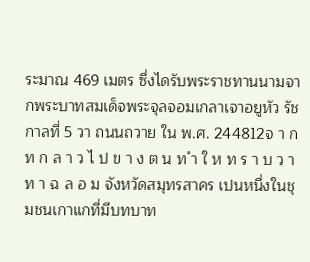ระมาณ 469 เมตร ซึ่งไดรับพระราชทานนามจากพระบาทสมเด็จพระจุลจอมเกลาเจาอยูหัว รัชกาลที่ 5 วา ถนนถวาย ใน พ.ศ. 244812จ า ก ท ก ล า ว ไ ป ข า ง ต น ท ำ ใ ห ท ร า บ ว า ท า ฉ ล อ ม จังหวัดสมุทรสาคร เปนหนึ่งในชุมชนเกาแกที่มีบทบาท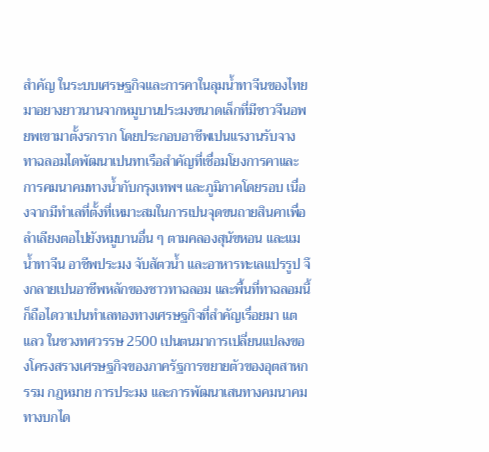สำคัญ ในระบบเศรษฐกิจและการคาในลุมน้ำทาจีนของไทยมาอยางยาวนานจากหมูบานประมงขนาดเล็กที่มีชาวจีนอพยพเขามาตั้งรกราก โดยประกอบอาชีพเปนแรงานรับจาง ทาฉลอมไดพัฒนาเปนทาเรือสำคัญที่เชื่อมโยงการคาและการคมนาคมทางน้ำกับกรุงเทพฯ และภูมิภาคโดยรอบ เนื่องจากมีทำเลที่ตั้งที่เหมาะสมในการเปนจุดขนถายสินคาเพื่อลำเลียงตอไปยังหมูบานอื่น ๆ ตามคลองสุนัขหอน และแมน้ำทาจีน อาชีพประมง จับสัตวน้ำ และอาหารทะเลแปรรูป จึงกลายเปนอาชีพหลักของชาวทาฉลอม และพื้นที่ทาฉลอมนี้ ก็ถือไดวาเปนทำเลทองทางเศรษฐกิจที่สำคัญเรื่อยมา แตแลว ในชวงทศวรรษ 2500 เปนตนมาการเปลี่ยนแปลงของโครงสรางเศรษฐกิจของภาครัฐการขยายตัวของอุตสาหกรรม กฎหมาย การประมง และการพัฒนาเสนทางคมนาคมทางบกได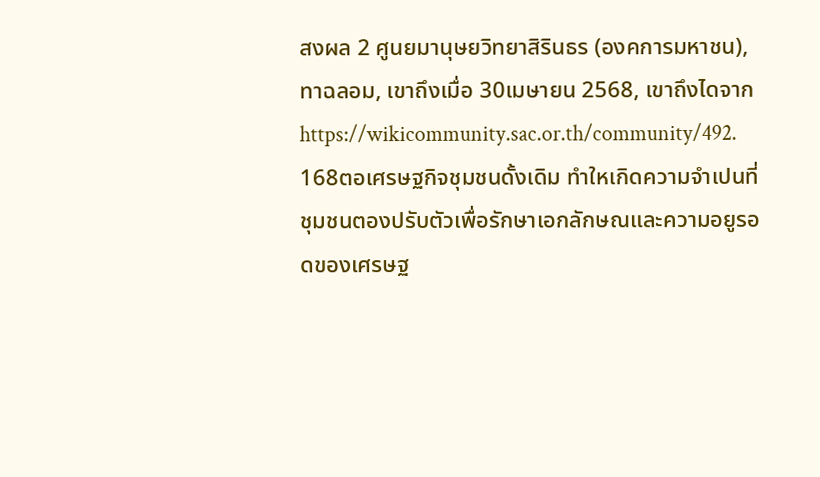สงผล 2 ศูนยมานุษยวิทยาสิรินธร (องคการมหาชน), ทาฉลอม, เขาถึงเมื่อ 30เมษายน 2568, เขาถึงไดจากhttps://wikicommunity.sac.or.th/community/492.
168ตอเศรษฐกิจชุมชนดั้งเดิม ทำใหเกิดความจำเปนที่ชุมชนตองปรับตัวเพื่อรักษาเอกลักษณและความอยูรอดของเศรษฐ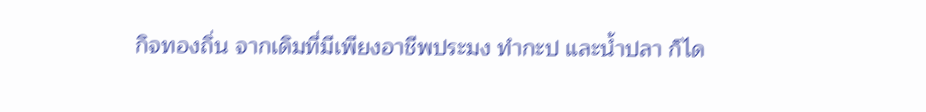กิจทองถิ่น จากเดิมที่มีเพียงอาชีพประมง ทำกะป และน้ำปลา ก็ได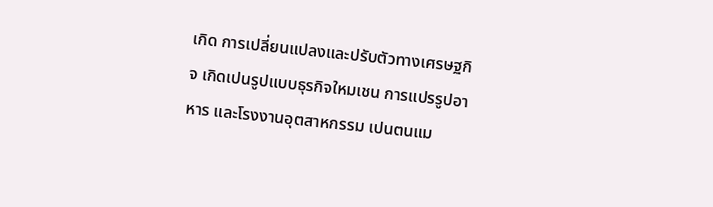เกิด การเปลี่ยนแปลงและปรับตัวทางเศรษฐกิจ เกิดเปนรูปแบบธุรกิจใหมเชน การแปรรูปอาหาร และโรงงานอุตสาหกรรม เปนตนแม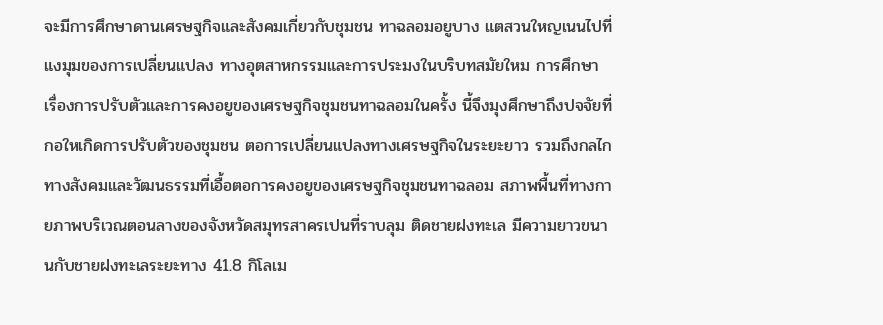จะมีการศึกษาดานเศรษฐกิจและสังคมเกี่ยวกับชุมชน ทาฉลอมอยูบาง แตสวนใหญเนนไปที่แงมุมของการเปลี่ยนแปลง ทางอุตสาหกรรมและการประมงในบริบทสมัยใหม การศึกษา เรื่องการปรับตัวและการคงอยูของเศรษฐกิจชุมชนทาฉลอมในครั้ง นี้จึงมุงศึกษาถึงปจจัยที่กอใหเกิดการปรับตัวของชุมชน ตอการเปลี่ยนแปลงทางเศรษฐกิจในระยะยาว รวมถึงกลไกทางสังคมและวัฒนธรรมที่เอื้อตอการคงอยูของเศรษฐกิจชุมชนทาฉลอม สภาพพื้นที่ทางกายภาพบริเวณตอนลางของจังหวัดสมุทรสาครเปนที่ราบลุม ติดชายฝงทะเล มีความยาวขนานกับชายฝงทะเลระยะทาง 41.8 กิโลเม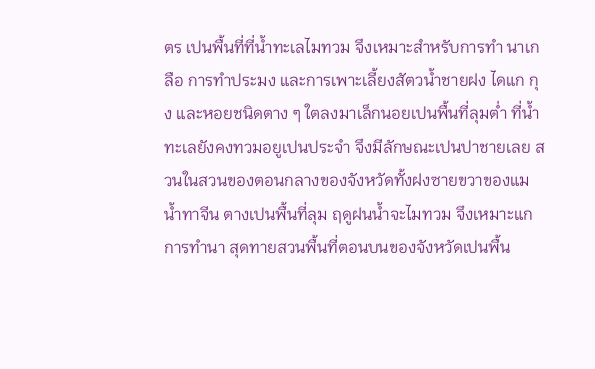ตร เปนพื้นที่ที่น้ำทะเลไมทวม จึงเหมาะสำหรับการทำ นาเกลือ การทำประมง และการเพาะเลี้ยงสัตวน้ำชายฝง ไดแก กุง และหอยชนิดตาง ๆ ใตลงมาเล็กนอยเปนพื้นที่ลุมต่ำ ที่น้ำทะเลยังคงทวมอยูเปนประจำ จึงมีลักษณะเปนปาชายเลย สวนในสวนของตอนกลางของจังหวัดทั้งฝงซายขวาของแมน้ำทาจีน ตางเปนพื้นที่ลุม ฤดูฝนน้ำจะไมทวม จึงเหมาะแกการทำนา สุดทายสวนพื้นที่ตอนบนของจังหวัดเปนพื้น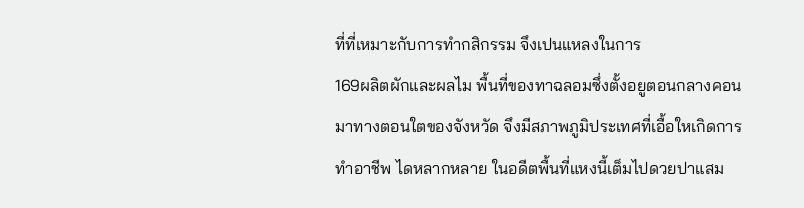ที่ที่เหมาะกับการทำกสิกรรม จึงเปนแหลงในการ
169ผลิตผักและผลไม พื้นที่ของทาฉลอมซึ่งตั้งอยูตอนกลางคอนมาทางตอนใตของจังหวัด จึงมีสภาพภูมิประเทศที่เอื้อใหเกิดการทำอาชีพ ไดหลากหลาย ในอดีตพื้นที่แหงนี้เต็มไปดวยปาแสม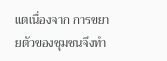แตเนื่องจาก การขยายตัวของชุมชนจึงทำ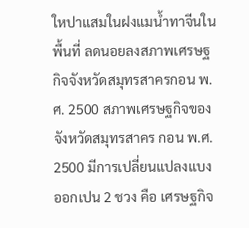ใหปาแสมในฝงแมน้ำทาจีนในพื้นที่ ลดนอยลงสภาพเศรษฐกิจจังหวัดสมุทรสาครกอน พ.ศ. 2500 สภาพเศรษฐกิจของจังหวัดสมุทรสาคร กอน พ.ศ. 2500 มีการเปลี่ยนแปลงแบงออกเปน 2 ชวง คือ เศรษฐกิจ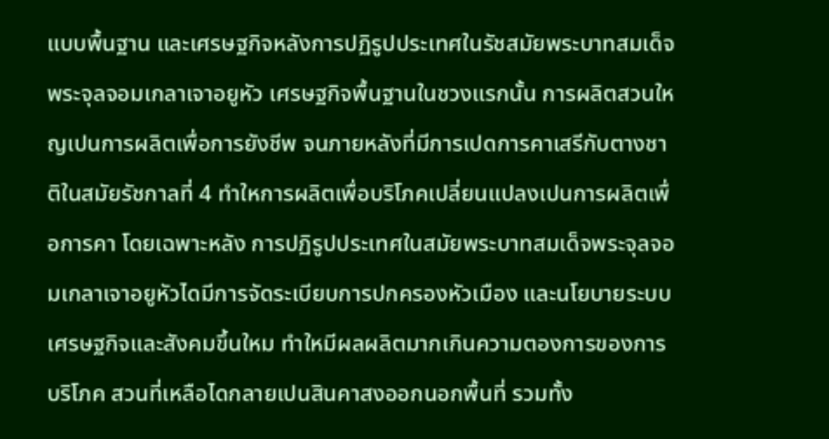แบบพื้นฐาน และเศรษฐกิจหลังการปฏิรูปประเทศในรัชสมัยพระบาทสมเด็จพระจุลจอมเกลาเจาอยูหัว เศรษฐกิจพื้นฐานในชวงแรกนั้น การผลิตสวนใหญเปนการผลิตเพื่อการยังชีพ จนภายหลังที่มีการเปดการคาเสรีกับตางชาติในสมัยรัชกาลที่ 4 ทำใหการผลิตเพื่อบริโภคเปลี่ยนแปลงเปนการผลิตเพื่อการคา โดยเฉพาะหลัง การปฏิรูปประเทศในสมัยพระบาทสมเด็จพระจุลจอมเกลาเจาอยูหัวไดมีการจัดระเบียบการปกครองหัวเมือง และนโยบายระบบเศรษฐกิจและสังคมขึ้นใหม ทำใหมีผลผลิตมากเกินความตองการของการบริโภค สวนที่เหลือไดกลายเปนสินคาสงออกนอกพื้นที่ รวมทั้ง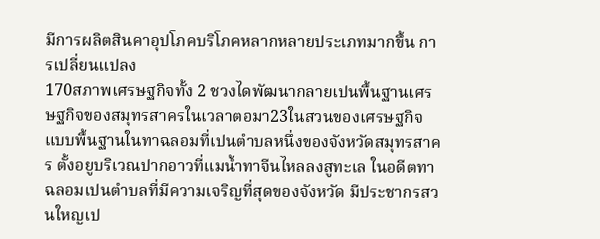มีการผลิตสินคาอุปโภคบริโภคหลากหลายประเภทมากขึ้น การเปลี่ยนแปลง
170สภาพเศรษฐกิจทั้ง 2 ชวงไดพัฒนากลายเปนพื้นฐานเศรษฐกิจของสมุทรสาครในเวลาตอมา23ในสวนของเศรษฐกิจแบบพื้นฐานในทาฉลอมที่เปนตำบลหนึ่งของจังหวัดสมุทรสาคร ตั้งอยูบริเวณปากอาวที่แมน้ำทาจีนไหลลงสูทะเล ในอดีตทาฉลอมเปนตำบลที่มีความเจริญที่สุดของจังหวัด มีประชากรสวนใหญเป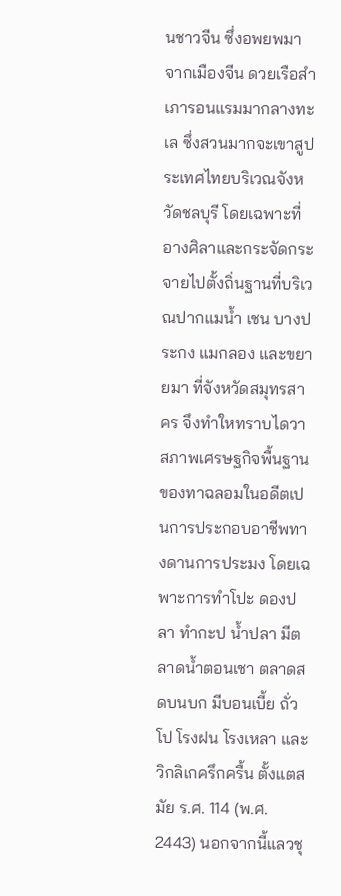นชาวจีน ซึ่งอพยพมาจากเมืองจีน ดวยเรือสำเภารอนแรมมากลางทะเล ซึ่งสวนมากจะเขาสูประเทศไทยบริเวณจังหวัดชลบุรี โดยเฉพาะที่อางศิลาและกระจัดกระจายไปตั้งถิ่นฐานที่บริเวณปากแมน้ำ เชน บางประกง แมกลอง และขยายมา ที่จังหวัดสมุทรสาคร จึงทำใหทราบไดวาสภาพเศรษฐกิจพื้นฐานของทาฉลอมในอดีตเปนการประกอบอาชีพทางดานการประมง โดยเฉพาะการทำโปะ ดองปลา ทำกะป น้ำปลา มีตลาดน้ำตอนเชา ตลาดสดบนบก มีบอนเบี้ย ถั่วโป โรงฝน โรงเหลา และวิกลิเกครึกครื้น ตั้งแตสมัย ร.ศ. 114 (พ.ศ. 2443) นอกจากนี้แลวชุ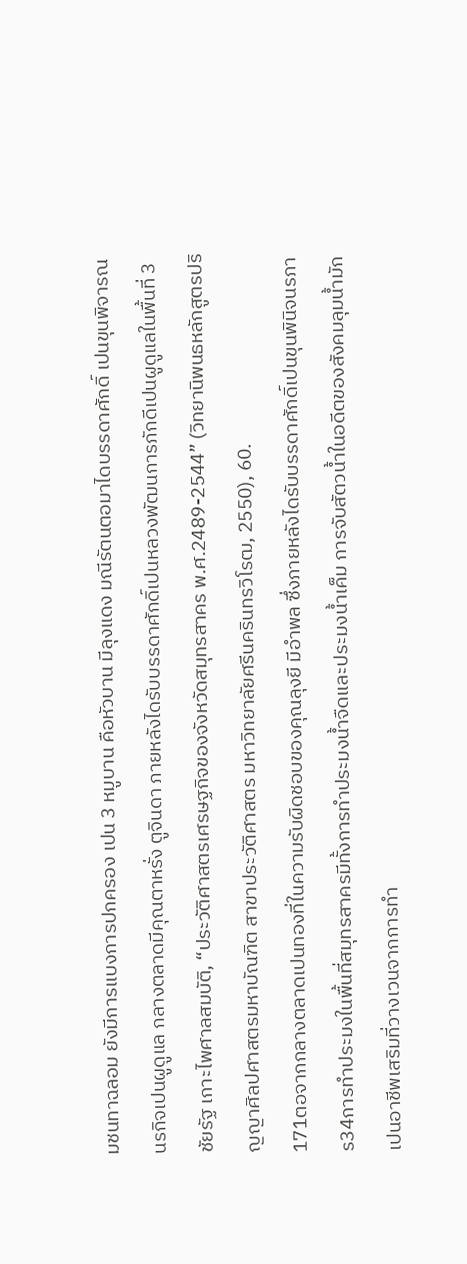มชนทาฉลอม ยังมีการแบงการปกครอง เปน 3 หมูบาน คือหัวบาน มีลุงแดง มณีรัตนตอมาไดบรรดาศักดิ์ เปนขุนพิจารณนรกิจเปนผูดูแล กลางตลาดมีคุณตาหรั่ง ตูจินดา ภายหลังไดรับบรรดาศักดิ์เปนหลวงพัฒนการภักดีเปนผูดูแลในพื้นที่ 3 ชัยรัฐ เกาะไพศาลสมบัติ, “ประวัติศาสตรเศรษฐกิจของจังหวัดสมุทรสาคร พ.ศ.2489-2544” (วิทยานิพนธหลักสูตรปริญญาศิลปศาสตรมหาบัณฑิต สาขาประวัติศาสตร มหาวิทยาลัยศรีนครินทรวิโรฒ, 2550), 60.
171ตอจากกลางตลาดเปนทองที่ในความรับผิดชอบของคุณลุงยี มีอำพล ซึ่งภายหลังไดรับบรรดาศักดิ์เปนขุนพินิจนรภาร34การทำประมงในพื้นที่สมุทรสาครมีทั้งการทำประมงน้ำจืดและประมงน้ำเค็ม การจับสัตวน้ำในอดีตของสังคมลุมน้ำมักเปนอาชีพเสริมที่วางเวนจากการทำ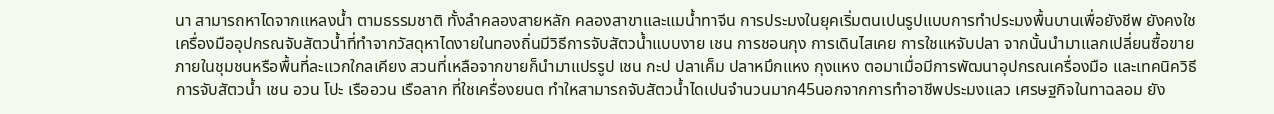นา สามารถหาไดจากแหลงน้ำ ตามธรรมชาติ ทั้งลำคลองสายหลัก คลองสาขาและแมน้ำทาจีน การประมงในยุคเริ่มตนเปนรูปแบบการทำประมงพื้นบานเพื่อยังชีพ ยังคงใชเครื่องมืออุปกรณจับสัตวน้ำที่ทำจากวัสดุหาไดงายในทองถิ่นมีวิธีการจับสัตวน้ำแบบงาย เชน การชอนกุง การเดินไสเคย การใชแหจับปลา จากนั้นนำมาแลกเปลี่ยนซื้อขายภายในชุมชนหรือพื้นที่ละแวกใกลเคียง สวนที่เหลือจากขายก็นำมาแปรรูป เชน กะป ปลาเค็ม ปลาหมึกแหง กุงแหง ตอมาเมื่อมีการพัฒนาอุปกรณเครื่องมือ และเทคนิควิธีการจับสัตวน้ำ เชน อวน โปะ เรืออวน เรือลาก ที่ใชเครื่องยนต ทำใหสามารถจับสัตวน้ำไดเปนจำนวนมาก45นอกจากการทำอาชีพประมงแลว เศรษฐกิจในทาฉลอม ยัง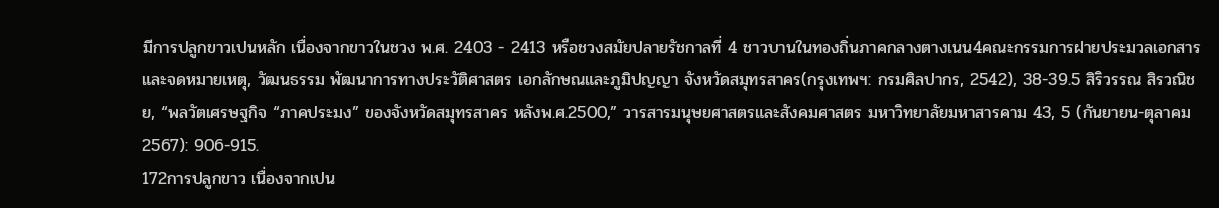มีการปลูกขาวเปนหลัก เนื่องจากขาวในชวง พ.ศ. 2403 - 2413 หรือชวงสมัยปลายรัชกาลที่ 4 ชาวบานในทองถิ่นภาคกลางตางเนน4คณะกรรมการฝายประมวลเอกสารและจดหมายเหตุ, วัฒนธรรม พัฒนาการทางประวัติศาสตร เอกลักษณและภูมิปญญา จังหวัดสมุทรสาคร(กรุงเทพฯ: กรมศิลปากร, 2542), 38-39.5 สิริวรรณ สิรวณิชย, “พลวัตเศรษฐกิจ “ภาคประมง” ของจังหวัดสมุทรสาคร หลังพ.ศ.2500,” วารสารมนุษยศาสตรและสังคมศาสตร มหาวิทยาลัยมหาสารคาม 43, 5 (กันยายน-ตุลาคม 2567): 906-915.
172การปลูกขาว เนื่องจากเปน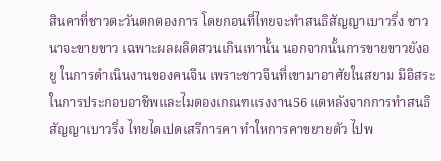สินคาที่ชาวตะวันตกตองการ โดยกอนที่ไทยจะทำสนธิสัญญาเบาวริ่ง ชาวนาจะขายขาว เฉพาะผลผลิตสวนเกินเทานั้น นอกจากนั้นการขายขาวยังอยู ในการดำเนินงานของคนจีน เพราะชาวจีนที่เขามาอาศัยในสยาม มีอิสระในการประกอบอาชีพและไมตองเกณฑแรงงาน56 แตหลังจากการทำสนธิสัญญาเบาวริ่ง ไทยไดเปดเสรีการคา ทำใหการคาขยายตัว ไปพ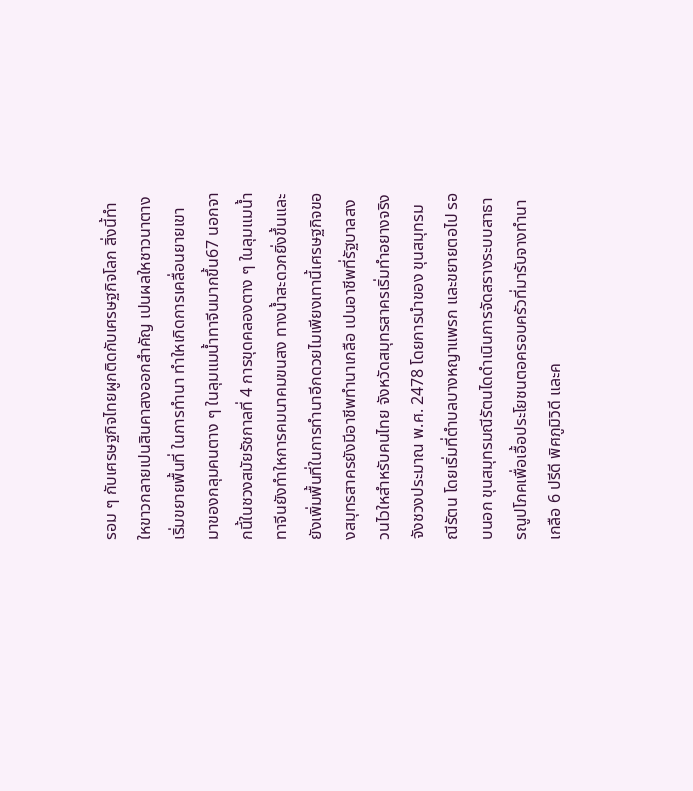รอม ๆ กับเศรษฐกิจไทยผูกติดกับเศรษฐกิจโลก สิ่งนี้ทำใหขาวกลายเปนสินคาสงออกสำคัญ เปนผลใหชาวนาตางเริ่มขยายพื้นที่ ในการทำนา ทำใหเกิดการเคลื่อนยายเขามาของกลุมคนตาง ๆ ในลุมแมน้ำทาจีนมากขึ้น67 นอกจากนี้ในชวงสมัยรัชกาลที่ 4 การขุดคลองตาง ๆ ในลุมแมน้ำทาจีนยังทำใหการคมนาคมขนสง ทางน้ำสะดวกยิ่งขึ้นและยังเพิ่มพื้นที่ในการทำนาอีกดวยไมเพียงเทานี้เศรษฐกิจของสมุทรสาครยังมีอาชีพทำนาเกลือ เปนอาชีพที่รัฐบาลสงวนไวใหสำหรับคนไทย จังหวัดสมุทรสาครเริ่มทำอยางจริงจังชวงประมาณ พ.ศ. 2478 โดยการนำของ ขุนสมุทรมณีรัตน โดยเริ่มที่ตำบลบางหญาแพรก และขยายตอไป รอบนอก ขุนสมุทรมณีรัตนไดดำเนินการจัดสรางระบบสาธารณูปโภคเพื่อเอื้อประโยชนตอครอบครัวที่มารับจางทำนาเกลือ 6 ปรีดี พิศภูมิวิดี และค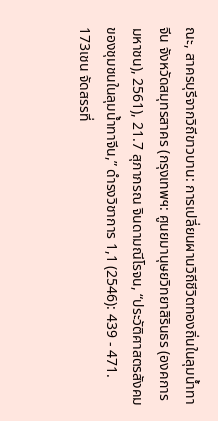ณะ, สาครบุรีจากวิถีขาวบาน: การเปลี่ยนผานวิถีชีวิตทองถิ่นในลุมน้ำทาจีน จังหวัดสมุทรสาคร (กรุงเทพฯ: ศูนยมานุษยวิทยาสิรินธร (องคการมหาชน), 2561), 21.7 สุภาภรณ จินดามณีโรจน, “ประวัติศาสตรสังคมของชุมชนในลุมน้ำทาจีน,” ดำรงวิชาการ 1,1 (2546): 439 - 471.
173เชน จัดสรรที่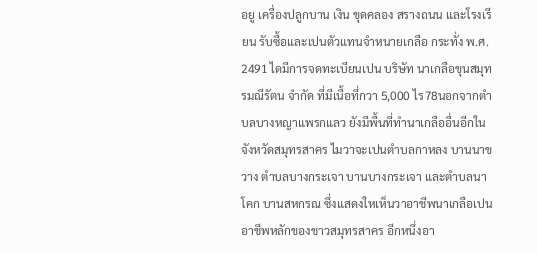อยู เครื่องปลูกบาน เงิน ขุดคลอง สรางถนน และโรงเรียน รับซื้อและเปนตัวแทนจำหนายเกลือ กระทั่ง พ.ศ. 2491 ไดมีการจดทะเบียนเปน บริษัท นาเกลือขุนสมุทรมณีรัตน จำกัด ที่มีเนื้อที่กวา 5,000 ไร78นอกจากตำบลบางหญาแพรกแลว ยังมีพื้นที่ทำนาเกลืออื่นอีกในจังหวัดสมุทรสาคร ไมวาจะเปนตำบลกาหลง บานนาขวาง ตำบลบางกระเจา บานบางกระเจา และตำบลนาโคก บานสหกรณ ซึ่งแสดงใหเห็นวาอาชีพนาเกลือเปนอาชีพหลักของชาวสมุทรสาคร อีกหนึ่งอา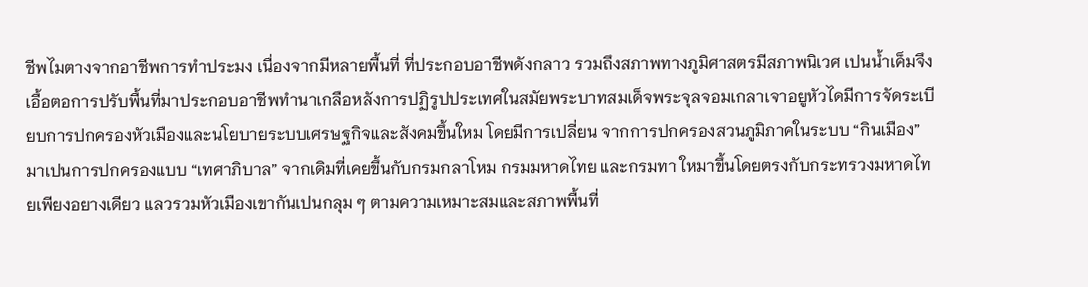ชีพไมตางจากอาชีพการทำประมง เนื่องจากมีหลายพื้นที่ ที่ประกอบอาชีพดังกลาว รวมถึงสภาพทางภูมิศาสตรมีสภาพนิเวศ เปนน้ำเค็มจึงเอื้อตอการปรับพื้นที่มาประกอบอาชีพทำนาเกลือหลังการปฏิรูปประเทศในสมัยพระบาทสมเด็จพระจุลจอมเกลาเจาอยูหัวไดมีการจัดระเบียบการปกครองหัวเมืองและนโยบายระบบเศรษฐกิจและสังคมขึ้นใหม โดยมีการเปลี่ยน จากการปกครองสวนภูมิภาคในระบบ “กินเมือง” มาเปนการปกครองแบบ “เทศาภิบาล” จากเดิมที่เคยขึ้นกับกรมกลาโหม กรมมหาดไทย และกรมทา ใหมาขึ้นโดยตรงกับกระทรวงมหาดไทยเพียงอยางเดียว แลวรวมหัวเมืองเขากันเปนกลุม ๆ ตามความเหมาะสมและสภาพพื้นที่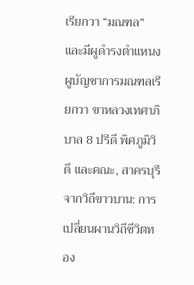เรียกวา “มณฑล” และมีผูดำรงตำแหนงผูบัญชาการมณฑลเรียกวา ขาหลวงเทศาภิบาล 8 ปรีดี พิศภูมิวิดี และคณะ, สาครบุรีจากวิถีขาวบาน: การเปลี่ยนผานวิถีชีวิตทอง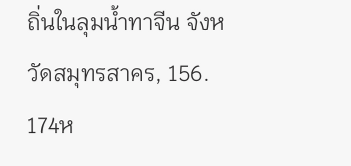ถิ่นในลุมน้ำทาจีน จังหวัดสมุทรสาคร, 156.
174ห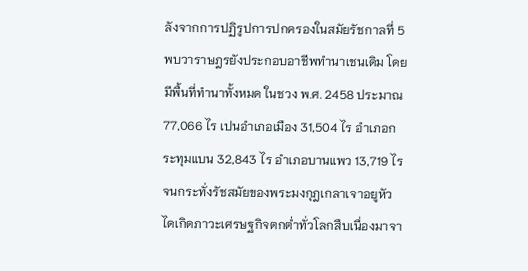ลังจากการปฏิรูปการปกครองในสมัยรัชกาลที่ 5 พบวาราษฎรยังประกอบอาชีพทำนาเชนเดิม โดยมีพื้นที่ทำนาทั้งหมด ในชวง พ.ศ. 2458 ประมาณ 77,066 ไร เปนอำเภอเมือง 31,504 ไร อำเภอกระทุมแบน 32,843 ไร อำเภอบานแพว 13,719 ไร จนกระทั่งรัชสมัยของพระมงกุฎเกลาเจาอยูหัว ไดเกิดภาวะเศรษฐกิจตกต่ำทั่วโลกสืบเนื่องมาจา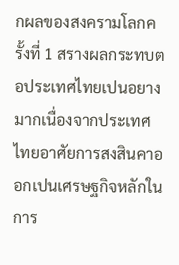กผลของสงครามโลกครั้งที่ 1 สรางผลกระทบตอประเทศไทยเปนอยางมากเนื่องจากประเทศไทยอาศัยการสงสินคาออกเปนเศรษฐกิจหลักในการ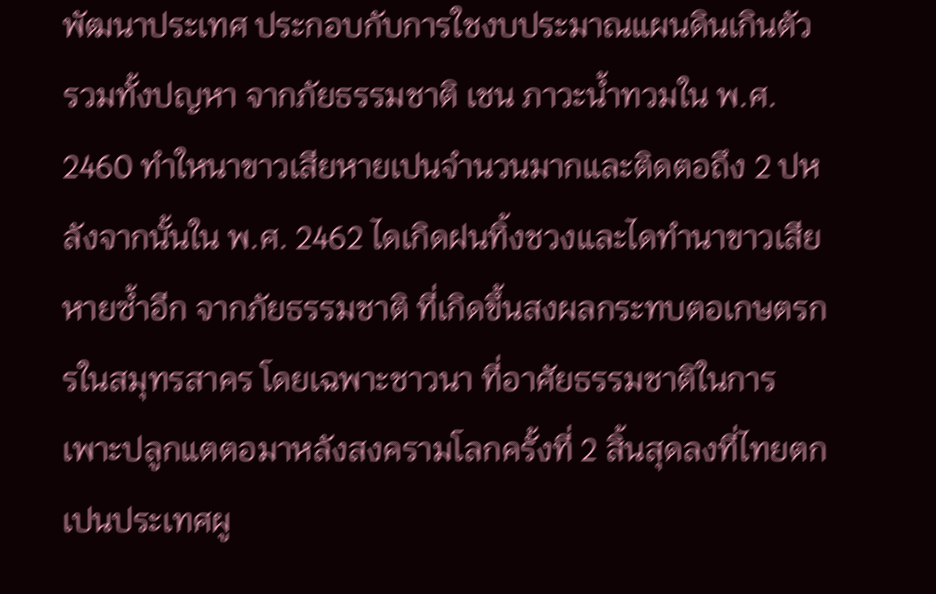พัฒนาประเทศ ประกอบกับการใชงบประมาณแผนดินเกินตัว รวมทั้งปญหา จากภัยธรรมชาติ เชน ภาวะน้ำทวมใน พ.ศ. 2460 ทำใหนาขาวเสียหายเปนจำนวนมากและติดตอถึง 2 ปหลังจากนั้นใน พ.ศ. 2462 ไดเกิดฝนทิ้งชวงและไดทำนาขาวเสียหายซ้ำอีก จากภัยธรรมชาติ ที่เกิดขึ้นสงผลกระทบตอเกษตรกรในสมุทรสาคร โดยเฉพาะชาวนา ที่อาศัยธรรมชาติในการเพาะปลูกแตตอมาหลังสงครามโลกครั้งที่ 2 สิ้นสุดลงที่ไทยตกเปนประเทศผู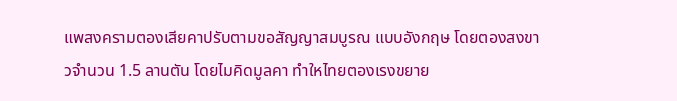แพสงครามตองเสียคาปรับตามขอสัญญาสมบูรณ แบบอังกฤษ โดยตองสงขาวจำนวน 1.5 ลานตัน โดยไมคิดมูลคา ทำใหไทยตองเรงขยาย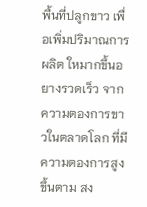พื้นที่ปลูกขาว เพื่อเพิ่มปริมาณการผลิต ใหมากขึ้นอยางรวดเร็ว จากความตองการขาวในตลาดโลก ที่มีความตองการสูงขึ้นตาม สง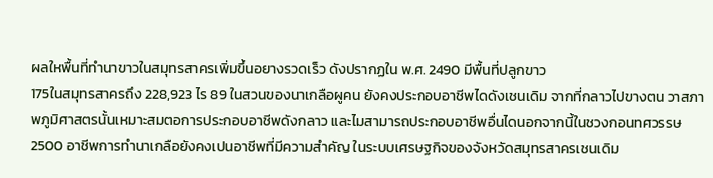ผลใหพื้นที่ทำนาขาวในสมุทรสาครเพิ่มขึ้นอยางรวดเร็ว ดังปรากฏใน พ.ศ. 2490 มีพื้นที่ปลูกขาว
175ในสมุทรสาครถึง 228,923 ไร 89 ในสวนของนาเกลือผูคน ยังคงประกอบอาชีพไดดังเชนเดิม จากที่กลาวไปขางตน วาสภาพภูมิศาสตรนั้นเหมาะสมตอการประกอบอาชีพดังกลาว และไมสามารถประกอบอาชีพอื่นไดนอกจากนี้ในชวงกอนทศวรรษ 2500 อาชีพการทำนาเกลือยังคงเปนอาชีพที่มีความสำคัญ ในระบบเศรษฐกิจของจังหวัดสมุทรสาครเชนเดิม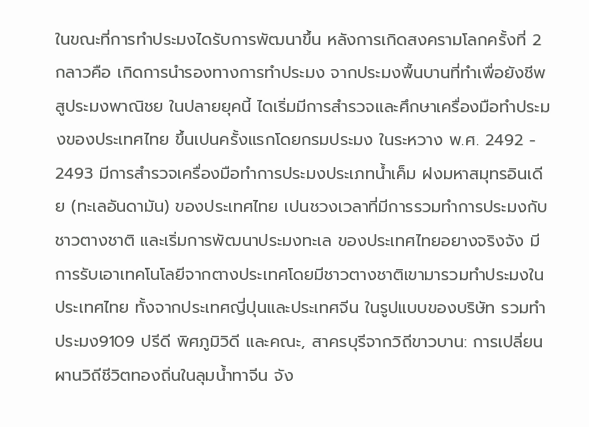ในขณะที่การทำประมงไดรับการพัฒนาขึ้น หลังการเกิดสงครามโลกครั้งที่ 2 กลาวคือ เกิดการนำรองทางการทำประมง จากประมงพื้นบานที่ทำเพื่อยังชีพสูประมงพาณิชย ในปลายยุคนี้ ไดเริ่มมีการสำรวจและศึกษาเครื่องมือทำประมงของประเทศไทย ขึ้นเปนครั้งแรกโดยกรมประมง ในระหวาง พ.ศ. 2492 - 2493 มีการสำรวจเครื่องมือทำการประมงประเภทน้ำเค็ม ฝงมหาสมุทรอินเดีย (ทะเลอันดามัน) ของประเทศไทย เปนชวงเวลาที่มีการรวมทำการประมงกับชาวตางชาติ และเริ่มการพัฒนาประมงทะเล ของประเทศไทยอยางจริงจัง มีการรับเอาเทคโนโลยีจากตางประเทศโดยมีชาวตางชาติเขามารวมทำประมงในประเทศไทย ทั้งจากประเทศญี่ปุนและประเทศจีน ในรูปแบบของบริษัท รวมทำประมง9109 ปรีดี พิศภูมิวิดี และคณะ, สาครบุรีจากวิถีขาวบาน: การเปลี่ยนผานวิถีชีวิตทองถิ่นในลุมน้ำทาจีน จัง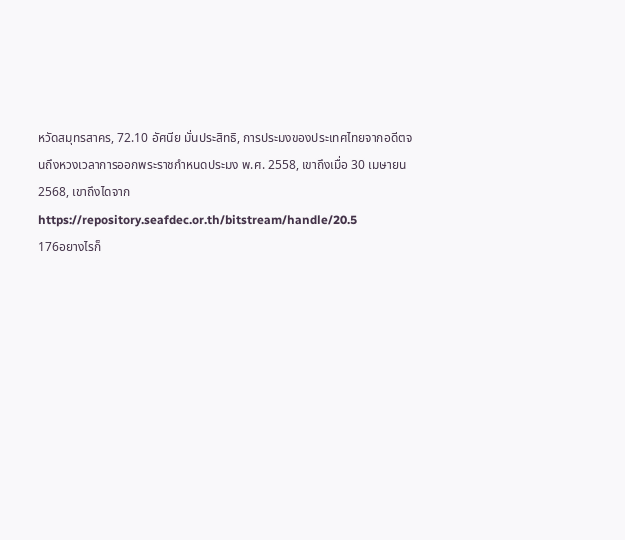หวัดสมุทรสาคร, 72.10 อัศนีย มั่นประสิทธิ, การประมงของประเทศไทยจากอดีตจนถึงหวงเวลาการออกพระราชกำหนดประมง พ.ศ. 2558, เขาถึงเมื่อ 30 เมษายน 2568, เขาถึงไดจาก https://repository.seafdec.or.th/bitstream/handle/20.5
176อยางไรก็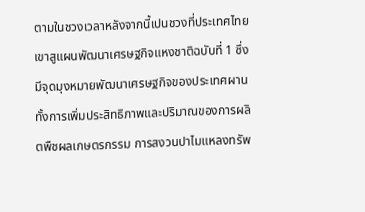ตามในชวงเวลาหลังจากนี้เปนชวงที่ประเทศไทย เขาสูแผนพัฒนาเศรษฐกิจแหงชาติฉบับที่ 1 ซึ่งมีจุดมุงหมายพัฒนาเศรษฐกิจของประเทศผานทั้งการเพิ่มประสิทธิภาพและปริมาณของการผลิตพืชผลเกษตรกรรม การสงวนปาไมแหลงทรัพ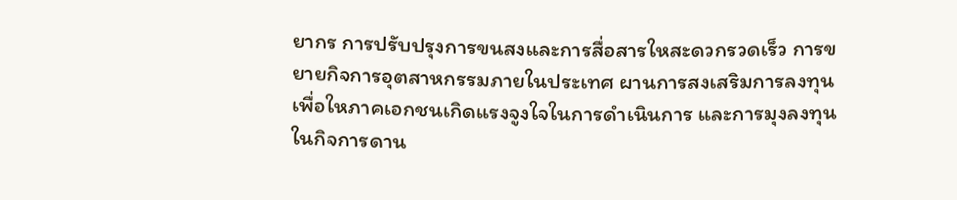ยากร การปรับปรุงการขนสงและการสื่อสารใหสะดวกรวดเร็ว การขยายกิจการอุตสาหกรรมภายในประเทศ ผานการสงเสริมการลงทุน เพื่อใหภาคเอกชนเกิดแรงจูงใจในการดำเนินการ และการมุงลงทุนในกิจการดาน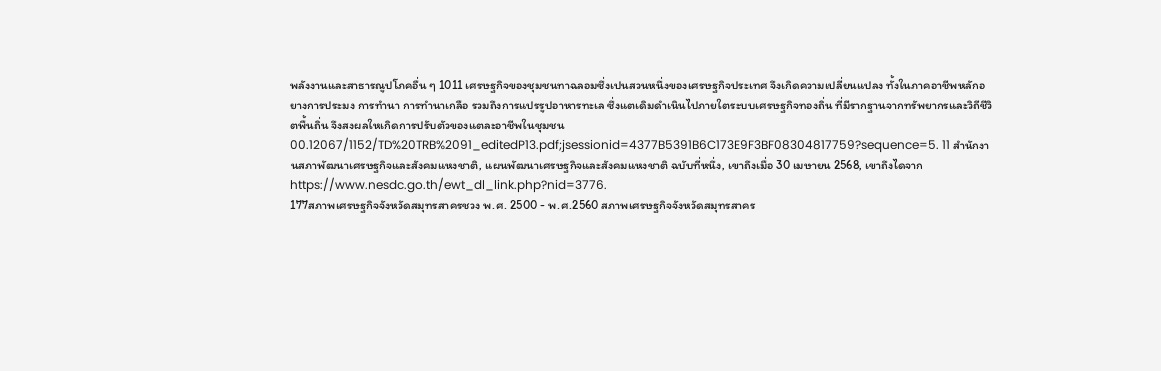พลังงานและสาธารณูปโภคอื่น ๆ 1011 เศรษฐกิจของชุมชนทาฉลอมซึ่งเปนสวนหนึ่งของเศรษฐกิจประเทศ จึงเกิดความเปลี่ยนแปลง ทั้งในภาคอาชีพหลักอยางการประมง การทำนา การทำนาเกลือ รวมถึงการแปรรูปอาหารทะเล ซึ่งแตเดิมดำเนินไปภายใตระบบเศรษฐกิจทองถิ่น ที่มีรากฐานจากทรัพยากรและวิถีชีวิตพื้นถิ่น จึงสงผลใหเกิดการปรับตัวของแตละอาชีพในชุมชน00.12067/1152/TD%20TRB%2091_editedP13.pdf;jsessionid=4377B5391B6C173E9F3BF08304817759?sequence=5. 11 สำนักงานสภาพัฒนาเศรษฐกิจและสังคมแหงชาติ, แผนพัฒนาเศรษฐกิจและสังคมแหงชาติ ฉบับที่หนึ่ง, เขาถึงเมื่อ 30 เมษายน 2568, เขาถึงไดจาก https://www.nesdc.go.th/ewt_dl_link.php?nid=3776.
177สภาพเศรษฐกิจจังหวัดสมุทรสาครชวง พ.ศ. 2500 - พ.ศ.2560 สภาพเศรษฐกิจจังหวัดสมุทรสาคร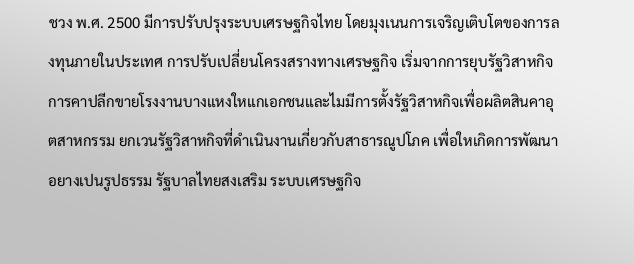ชวง พ.ศ. 2500 มีการปรับปรุงระบบเศรษฐกิจไทย โดยมุงเนนการเจริญเติบโตของการลงทุนภายในประเทศ การปรับเปลี่ยนโครงสรางทางเศรษฐกิจ เริ่มจากการยุบรัฐวิสาหกิจการคาปลีกขายโรงงานบางแหงใหแกเอกชนและไมมีการตั้งรัฐวิสาหกิจเพื่อผลิตสินคาอุตสาหกรรม ยกเวนรัฐวิสาหกิจที่ดำเนินงานเกี่ยวกับสาธารณูปโภค เพื่อใหเกิดการพัฒนาอยางเปนรูปธรรม รัฐบาลไทยสงเสริม ระบบเศรษฐกิจ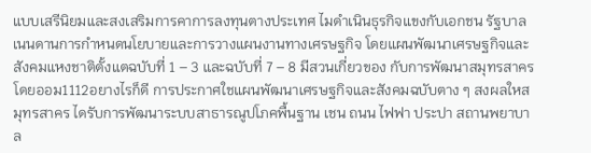แบบเสรีนิยมและสงเสริมการคาการลงทุนตางประเทศ ไมดำเนินธุรกิจแขงกับเอกชน รัฐบาลเนนดานการกำหนดนโยบายและการวางแผนงานทางเศรษฐกิจ โดยแผนพัฒนาเศรษฐกิจและสังคมแหงชาติตั้งแตฉบับที่ 1 – 3 และฉบับที่ 7 – 8 มีสวนเกี่ยวของ กับการพัฒนาสมุทรสาครโดยออม1112อยางไรก็ดี การประกาศใชแผนพัฒนาเศรษฐกิจและสังคมฉบับตาง ๆ สงผลใหสมุทรสาคร ไดรับการพัฒนาระบบสาธารณูปโภคพื้นฐาน เชน ถนน ไฟฟา ประปา สถานพยาบาล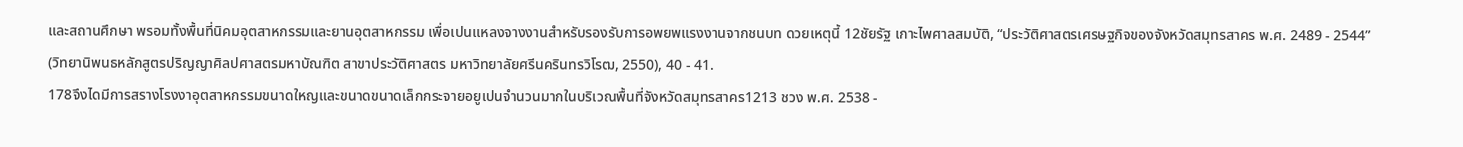และสถานศึกษา พรอมทั้งพื้นที่นิคมอุตสาหกรรมและยานอุตสาหกรรม เพื่อเปนแหลงจางงานสำหรับรองรับการอพยพแรงงานจากชนบท ดวยเหตุนี้ 12ชัยรัฐ เกาะไพศาลสมบัติ, “ประวัติศาสตรเศรษฐกิจของจังหวัดสมุทรสาคร พ.ศ. 2489 - 2544” (วิทยานิพนธหลักสูตรปริญญาศิลปศาสตรมหาบัณฑิต สาขาประวัติศาสตร มหาวิทยาลัยศรีนครินทรวิโรฒ, 2550), 40 - 41.
178จึงไดมีการสรางโรงงาอุตสาหกรรมขนาดใหญและขนาดขนาดเล็กกระจายอยูเปนจำนวนมากในบริเวณพื้นที่จังหวัดสมุทรสาคร1213 ชวง พ.ศ. 2538 -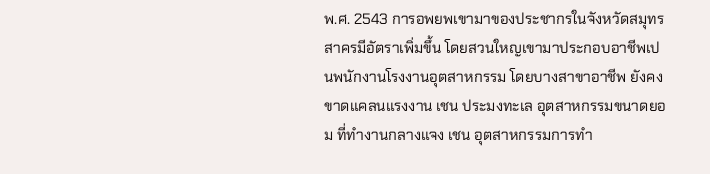พ.ศ. 2543 การอพยพเขามาของประชากรในจังหวัดสมุทรสาครมีอัตราเพิ่มขึ้น โดยสวนใหญเขามาประกอบอาชีพเปนพนักงานโรงงานอุตสาหกรรม โดยบางสาขาอาชีพ ยังคงขาดแคลนแรงงาน เชน ประมงทะเล อุตสาหกรรมขนาดยอม ที่ทำงานกลางแจง เชน อุตสาหกรรมการทำ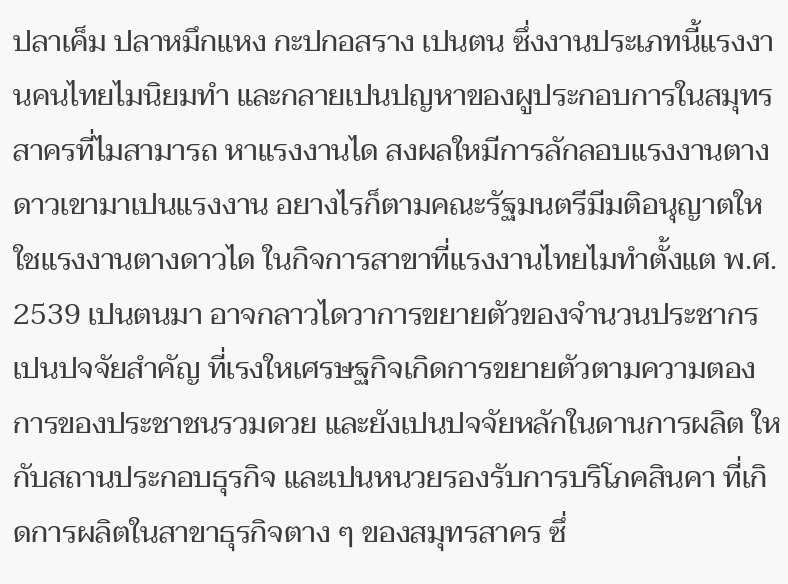ปลาเค็ม ปลาหมึกแหง กะปกอสราง เปนตน ซึ่งงานประเภทนี้แรงงานคนไทยไมนิยมทำ และกลายเปนปญหาของผูประกอบการในสมุทรสาครที่ไมสามารถ หาแรงงานได สงผลใหมีการลักลอบแรงงานตางดาวเขามาเปนแรงงาน อยางไรก็ตามคณะรัฐมนตรีมีมติอนุญาตใหใชแรงงานตางดาวได ในกิจการสาขาที่แรงงานไทยไมทำตั้งแต พ.ศ. 2539 เปนตนมา อาจกลาวไดวาการขยายตัวของจำนวนประชากร เปนปจจัยสำคัญ ที่เรงใหเศรษฐกิจเกิดการขยายตัวตามความตองการของประชาชนรวมดวย และยังเปนปจจัยหลักในดานการผลิต ใหกับสถานประกอบธุรกิจ และเปนหนวยรองรับการบริโภคสินคา ที่เกิดการผลิตในสาขาธุรกิจตาง ๆ ของสมุทรสาคร ซึ่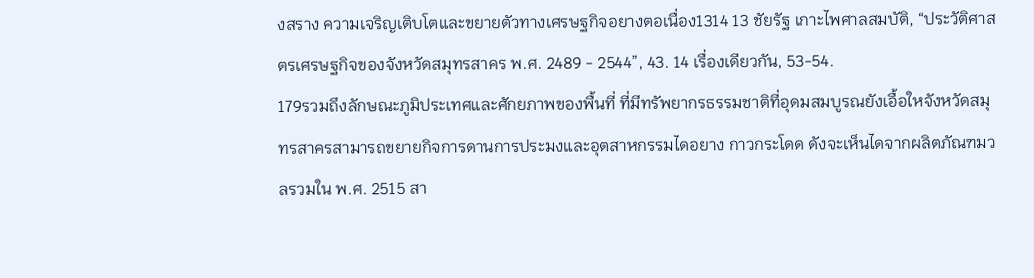งสราง ความเจริญเติบโตและขยายตัวทางเศรษฐกิจอยางตอเนื่อง1314 13 ชัยรัฐ เกาะไพศาลสมบัติ, “ประวัติศาสตรเศรษฐกิจของจังหวัดสมุทรสาคร พ.ศ. 2489 - 2544”, 43. 14 เรื่องเดียวกัน, 53-54.
179รวมถึงลักษณะภูมิประเทศและศักยภาพของพื้นที่ ที่มีทรัพยากรธรรมชาติที่อุดมสมบูรณยังเอื้อใหจังหวัดสมุทรสาครสามารถขยายกิจการดานการประมงและอุตสาหกรรมไดอยาง กาวกระโดด ดังจะเห็นไดจากผลิตภัณฑมวลรวมใน พ.ศ. 2515 สา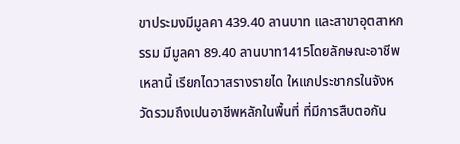ขาประมงมีมูลคา 439.40 ลานบาท และสาขาอุตสาหกรรม มีมูลคา 89.40 ลานบาท1415โดยลักษณะอาชีพเหลานี้ เรียกไดวาสรางรายได ใหแกประชากรในจังหวัดรวมถึงเปนอาชีพหลักในพื้นที่ ที่มีการสืบตอกัน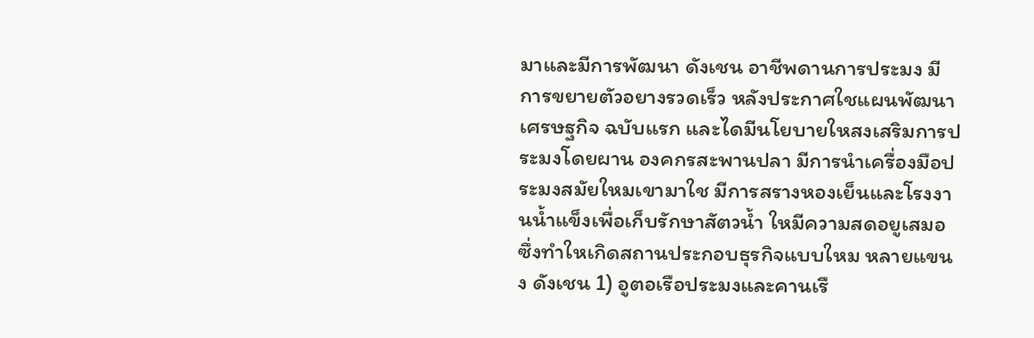มาและมีการพัฒนา ดังเชน อาชีพดานการประมง มีการขยายตัวอยางรวดเร็ว หลังประกาศใชแผนพัฒนาเศรษฐกิจ ฉบับแรก และไดมีนโยบายใหสงเสริมการประมงโดยผาน องคกรสะพานปลา มีการนำเครื่องมือประมงสมัยใหมเขามาใช มีการสรางหองเย็นและโรงงานน้ำแข็งเพื่อเก็บรักษาสัตวน้ำ ใหมีความสดอยูเสมอ ซึ่งทำใหเกิดสถานประกอบธุรกิจแบบใหม หลายแขนง ดังเชน 1) อูตอเรือประมงและคานเรื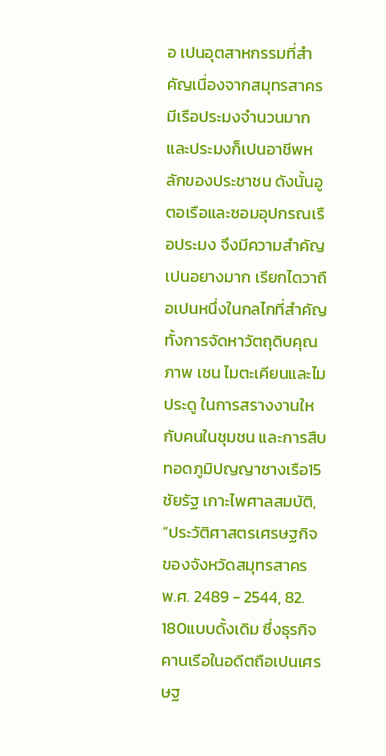อ เปนอุตสาหกรรมที่สำคัญเนื่องจากสมุทรสาครมีเรือประมงจำนวนมาก และประมงก็เปนอาชีพหลักของประชาชน ดังนั้นอูตอเรือและซอมอุปกรณเรือประมง จึงมีความสำคัญเปนอยางมาก เรียกไดวาถือเปนหนึ่งในกลไกที่สำคัญทั้งการจัดหาวัตถุดิบคุณภาพ เชน ไมตะเคียนและไมประดู ในการสรางงานใหกับคนในชุมชน และการสืบทอดภูมิปญญาชางเรือ15 ชัยรัฐ เกาะไพศาลสมบัติ, “ประวัติศาสตรเศรษฐกิจของจังหวัดสมุทรสาคร พ.ศ. 2489 - 2544, 82.
180แบบดั้งเดิม ซึ่งธุรกิจคานเรือในอดีตถือเปนเศรษฐ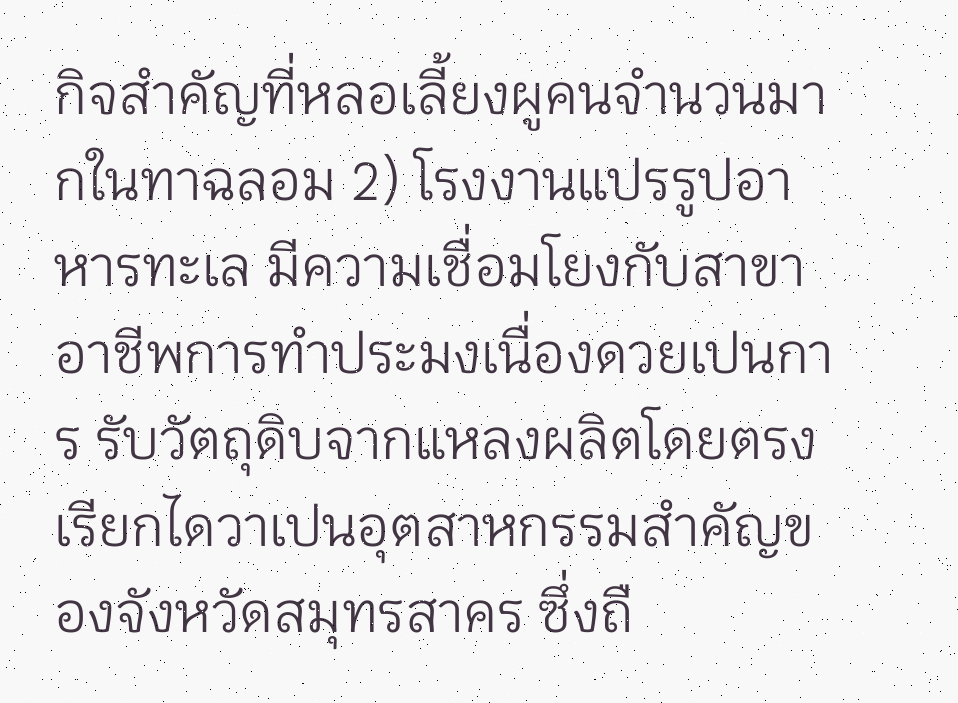กิจสำคัญที่หลอเลี้ยงผูคนจำนวนมากในทาฉลอม 2) โรงงานแปรรูปอาหารทะเล มีความเชื่อมโยงกับสาขาอาชีพการทำประมงเนื่องดวยเปนการ รับวัตถุดิบจากแหลงผลิตโดยตรง เรียกไดวาเปนอุตสาหกรรมสำคัญของจังหวัดสมุทรสาคร ซึ่งถื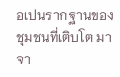อเปนรากฐานของชุมชนที่เติบโต มาจา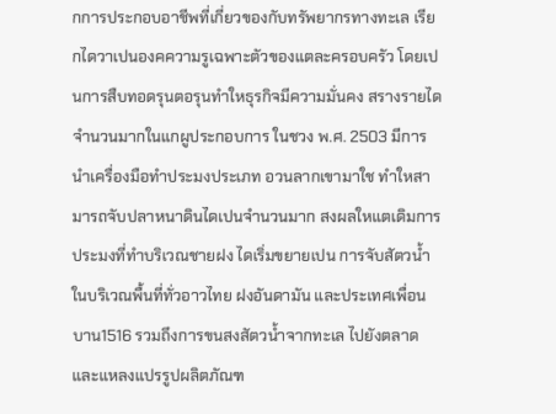กการประกอบอาชีพที่เกี่ยวของกับทรัพยากรทางทะเล เรียกไดวาเปนองคความรูเฉพาะตัวของแตละครอบครัว โดยเปนการสืบทอดรุนตอรุนทำใหธุรกิจมีความมั่นคง สรางรายไดจำนวนมากในแกผูประกอบการ ในชวง พ.ศ. 2503 มีการนำเครื่องมือทำประมงประเภท อวนลากเขามาใช ทำใหสามารถจับปลาหนาดินไดเปนจำนวนมาก สงผลใหแตเดิมการประมงที่ทำบริเวณชายฝง ไดเริ่มขยายเปน การจับสัตวน้ำในบริเวณพื้นที่ทั่วอาวไทย ฝงอันดามัน และประเทศเพื่อนบาน1516 รวมถึงการขนสงสัตวน้ำจากทะเล ไปยังตลาดและแหลงแปรรูปผลิตภัณฑ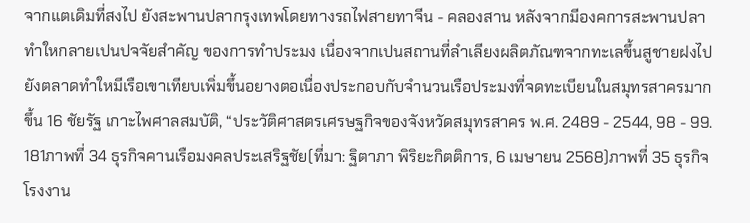จากแตเดิมที่สงไป ยังสะพานปลากรุงเทพโดยทางรถไฟสายทาจีน - คลองสาน หลังจากมีองคการสะพานปลา ทำใหกลายเปนปจจัยสำคัญ ของการทำประมง เนื่องจากเปนสถานที่ลำเลียงผลิตภัณฑจากทะเลขึ้นสูชายฝงไปยังตลาดทำใหมีเรือเขาเทียบเพิ่มขึ้นอยางตอเนื่องประกอบกับจำนวนเรือประมงที่จดทะเบียนในสมุทรสาครมากขึ้น 16 ชัยรัฐ เกาะไพศาลสมบัติ, “ประวัติศาสตรเศรษฐกิจของจังหวัดสมุทรสาคร พ.ศ. 2489 - 2544, 98 - 99.
181ภาพที่ 34 ธุรกิจคานเรือมงคลประเสริฐชัย(ที่มา: ฐิตาภา พิริยะกิตติการ, 6 เมษายน 2568)ภาพที่ 35 ธุรกิจโรงงาน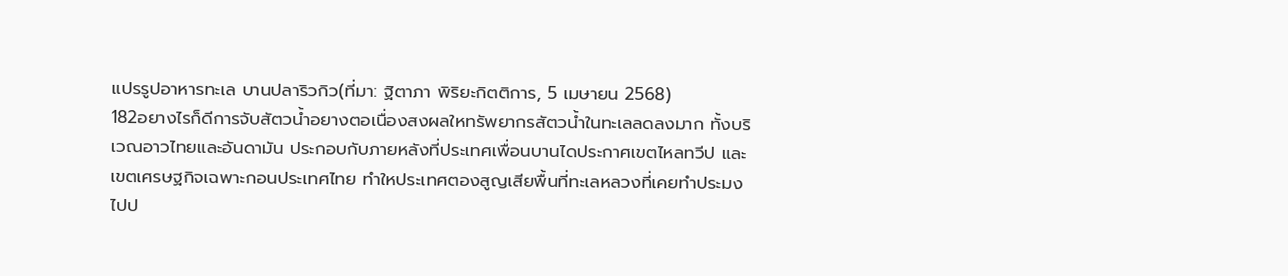แปรรูปอาหารทะเล บานปลาริวกิว(ที่มา: ฐิตาภา พิริยะกิตติการ, 5 เมษายน 2568)
182อยางไรก็ดีการจับสัตวน้ำอยางตอเนื่องสงผลใหทรัพยากรสัตวน้ำในทะเลลดลงมาก ทั้งบริเวณอาวไทยและอันดามัน ประกอบกับภายหลังที่ประเทศเพื่อนบานไดประกาศเขตไหลทวีป และเขตเศรษฐกิจเฉพาะกอนประเทศไทย ทำใหประเทศตองสูญเสียพื้นที่ทะเลหลวงที่เคยทำประมงไปป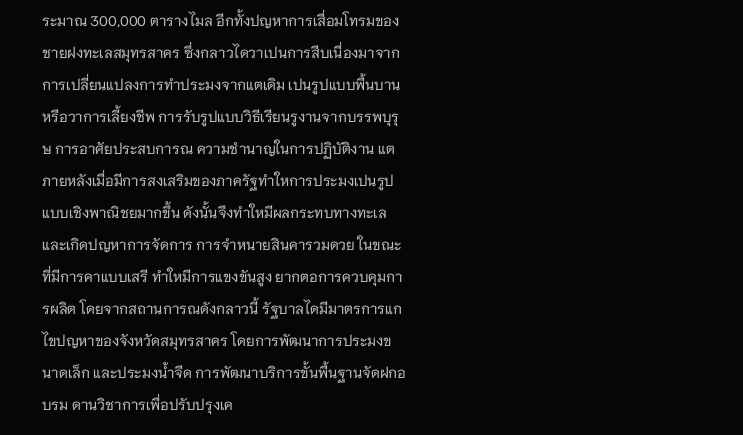ระมาณ 300,000 ตารางไมล อีกทั้งปญหาการเสื่อมโทรมของชายฝงทะเลสมุทรสาคร ซึ่งกลาวไดวาเปนการสืบเนื่องมาจากการเปลี่ยนแปลงการทำประมงจากแตเดิม เปนรูปแบบพื้นบานหรือวาการเลี้ยงชีพ การรับรูปแบบวิธีเรียนรูงานจากบรรพบุรุษ การอาศัยประสบการณ ความชำนาญในการปฏิบัติงาน แตภายหลังเมื่อมีการสงเสริมของภาครัฐทำใหการประมงเปนรูปแบบเชิงพาณิชยมากขึ้น ดังนั้นจึงทำใหมีผลกระทบทางทะเล และเกิดปญหาการจัดการ การจำหนายสินคารวมดวย ในขณะที่มีการคาแบบเสรี ทำใหมีการแขงขันสูง ยากตอการควบคุมการผลิต โดยจากสถานการณดังกลาวนี้ รัฐบาลไดมีมาตรการแกไขปญหาของจังหวัดสมุทรสาคร โดยการพัฒนาการประมงขนาดเล็ก และประมงน้ำจืด การพัฒนาบริการขั้นพื้นฐานจัดฝกอบรม ดานวิชาการเพื่อปรับปรุงเค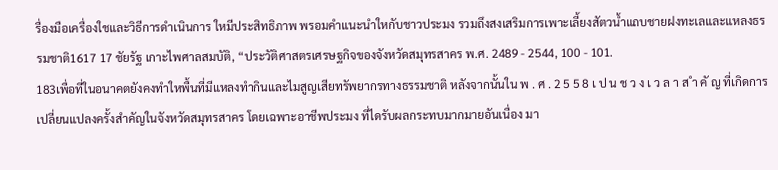รื่องมือเครื่องใชและวิธีการดำเนินการ ใหมีประสิทธิภาพ พรอมคำแนะนำใหกับชาวประมง รวมถึงสงเสริมการเพาะเลี้ยงสัตวน้ำแถบชายฝงทะเลและแหลงธรรมชาติ1617 17 ชัยรัฐ เกาะไพศาลสมบัติ, “ประวัติศาสตรเศรษฐกิจของจังหวัดสมุทรสาคร พ.ศ. 2489 - 2544, 100 - 101.
183เพื่อที่ในอนาคตยังคงทำใหพื้นที่มีแหลงทำกินและไมสูญเสียทรัพยากรทางธรรมชาติ หลังจากนั้นใน พ . ศ . 2 5 5 8 เ ป น ช ว ง เ ว ล า ส ำ คั ญ ที่เกิดการเปลี่ยนแปลงครั้งสำคัญในจังหวัดสมุทรสาคร โดยเฉพาะอาชีพประมง ที่ไดรับผลกระทบมากมายอันเนื่อง มา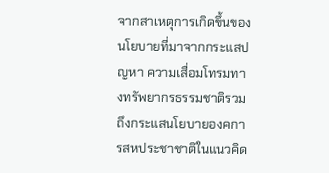จากสาเหตุการเกิดขึ้นของนโยบายที่มาจากกระแสปญหา ความเสื่อมโทรมทางทรัพยากรธรรมชาติรวมถึงกระแสนโยบายองคการสหประชาชาติในแนวคิด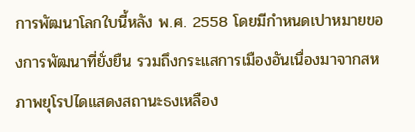การพัฒนาโลกใบนี้หลัง พ.ศ. 2558 โดยมีกำหนดเปาหมายของการพัฒนาที่ยั่งยืน รวมถึงกระแสการเมืองอันเนื่องมาจากสหภาพยุโรปไดแสดงสถานะธงเหลือง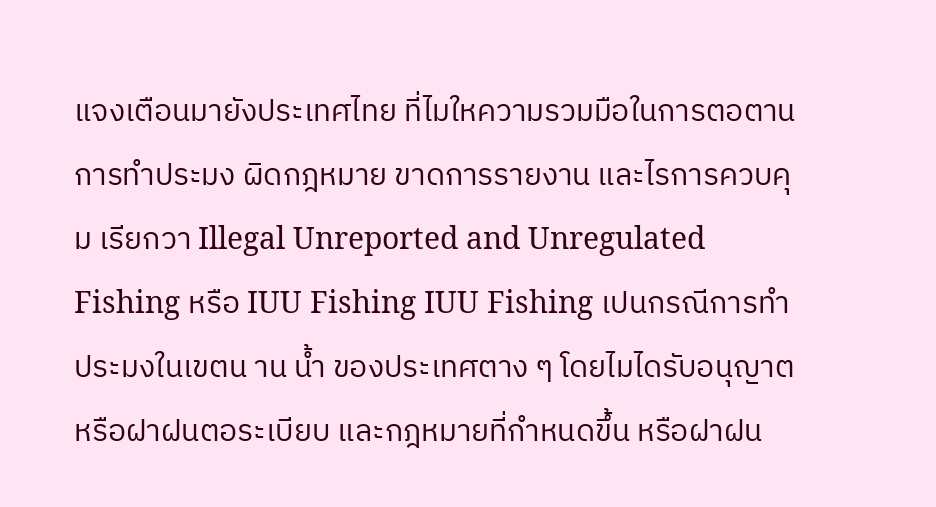แจงเตือนมายังประเทศไทย ที่ไมใหความรวมมือในการตอตานการทำประมง ผิดกฎหมาย ขาดการรายงาน และไรการควบคุม เรียกวา Illegal Unreported and Unregulated Fishing หรือ IUU Fishing IUU Fishing เปนกรณีการทำประมงในเขตน าน น้ำ ของประเทศตาง ๆ โดยไมไดรับอนุญาตหรือฝาฝนตอระเบียบ และกฎหมายที่กำหนดขึ้น หรือฝาฝน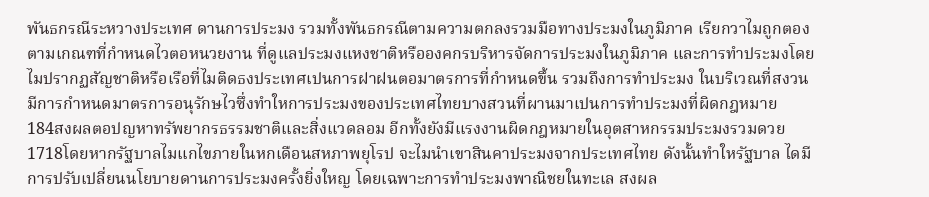พันธกรณีระหวางประเทศ ดานการประมง รวมทั้งพันธกรณีตามความตกลงรวมมือทางประมงในภูมิภาค เรียกวาไมถูกตองตามเกณฑที่กำหนดไวตอหนวยงาน ที่ดูแลประมงแหงชาติหรือองคกรบริหารจัดการประมงในภูมิภาค และการทำประมงโดยไมปรากฏสัญชาติหรือเรือที่ไมติดธงประเทศเปนการฝาฝนตอมาตรการที่กำหนดขึ้น รวมถึงการทำประมง ในบริเวณที่สงวนมีการกำหนดมาตรการอนุรักษไวซึ่งทำใหการประมงของประเทศไทยบางสวนที่ผานมาเปนการทำประมงที่ผิดกฎหมาย
184สงผลตอปญหาทรัพยากรธรรมชาติและสิ่งแวดลอม อีกทั้งยังมีแรงงานผิดกฎหมายในอุตสาหกรรมประมงรวมดวย1718โดยหากรัฐบาลไมแกไขภายในหกเดือนสหภาพยุโรป จะไมนำเขาสินคาประมงจากประเทศไทย ดังนั้นทำใหรัฐบาล ไดมีการปรับเปลี่ยนนโยบายดานการประมงครั้งยิ่งใหญ โดยเฉพาะการทำประมงพาณิชยในทะเล สงผล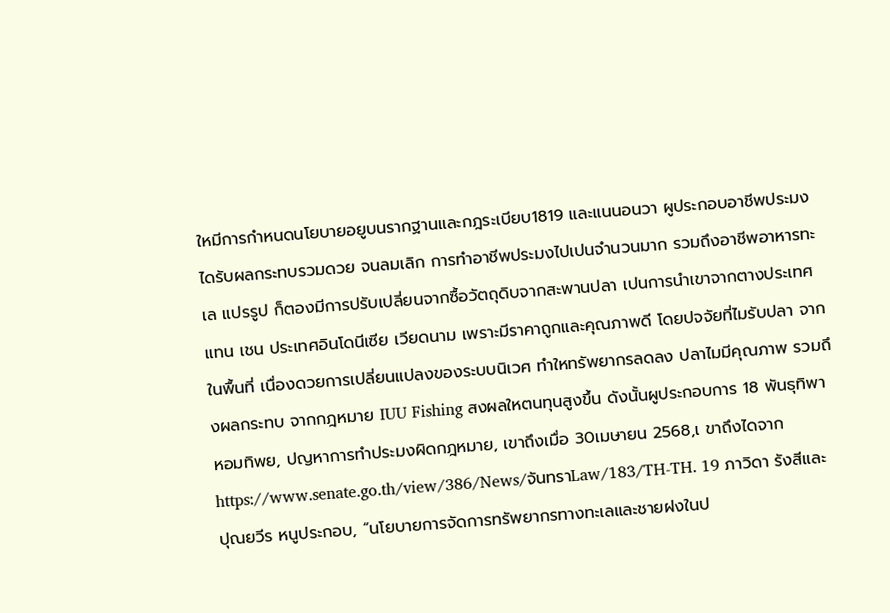ใหมีการกำหนดนโยบายอยูบนรากฐานและกฎระเบียบ1819 และแนนอนวา ผูประกอบอาชีพประมงไดรับผลกระทบรวมดวย จนลมเลิก การทำอาชีพประมงไปเปนจำนวนมาก รวมถึงอาชีพอาหารทะเล แปรรูป ก็ตองมีการปรับเปลี่ยนจากซื้อวัตถุดิบจากสะพานปลา เปนการนำเขาจากตางประเทศแทน เชน ประเทศอินโดนีเซีย เวียดนาม เพราะมีราคาถูกและคุณภาพดี โดยปจจัยที่ไมรับปลา จากในพื้นที่ เนื่องดวยการเปลี่ยนแปลงของระบบนิเวศ ทำใหทรัพยากรลดลง ปลาไมมีคุณภาพ รวมถึงผลกระทบ จากกฎหมาย IUU Fishing สงผลใหตนทุนสูงขึ้น ดังนั้นผูประกอบการ 18 พันธุทิพา หอมทิพย, ปญหาการทำประมงผิดกฎหมาย, เขาถึงเมื่อ 30เมษายน 2568,เ ขาถึงไดจาก https://www.senate.go.th/view/386/News/จันทราLaw/183/TH-TH. 19 ภาวิดา รังสีและ ปุณยวีร หนูประกอบ, “นโยบายการจัดการทรัพยากรทางทะเลและชายฝงในป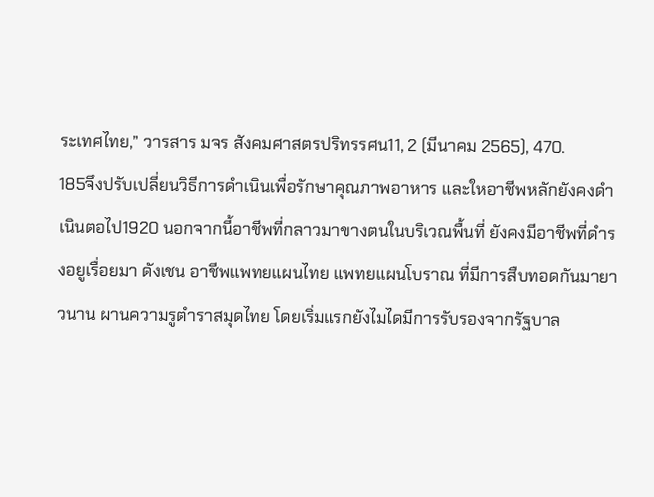ระเทศไทย,” วารสาร มจร สังคมศาสตรปริทรรศน11, 2 (มีนาคม 2565), 470.
185จึงปรับเปลี่ยนวิธีการดำเนินเพื่อรักษาคุณภาพอาหาร และใหอาชีพหลักยังคงดำเนินตอไป1920 นอกจากนี้อาชีพที่กลาวมาขางตนในบริเวณพื้นที่ ยังคงมีอาชีพที่ดำรงอยูเรื่อยมา ดังเชน อาชีพแพทยแผนไทย แพทยแผนโบราณ ที่มีการสืบทอดกันมายาวนาน ผานความรูตำราสมุดไทย โดยเริ่มแรกยังไมไดมีการรับรองจากรัฐบาล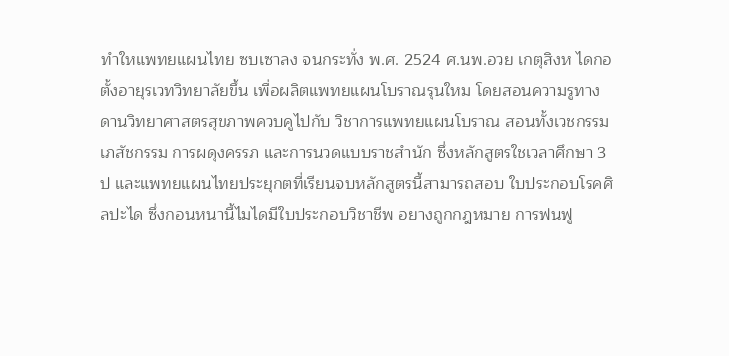ทำใหแพทยแผนไทย ซบเซาลง จนกระทั่ง พ.ศ. 2524 ศ.นพ.อวย เกตุสิงห ไดกอตั้งอายุรเวทวิทยาลัยขึ้น เพื่อผลิตแพทยแผนโบราณรุนใหม โดยสอนความรูทางดานวิทยาศาสตรสุขภาพควบคูไปกับ วิชาการแพทยแผนโบราณ สอนทั้งเวชกรรม เภสัชกรรม การผดุงครรภ และการนวดแบบราชสำนัก ซึ่งหลักสูตรใชเวลาศึกษา 3 ป และแพทยแผนไทยประยุกตที่เรียนจบหลักสูตรนี้สามารถสอบ ใบประกอบโรคศิลปะได ซึ่งกอนหนานี้ไมไดมีใบประกอบวิชาชีพ อยางถูกกฎหมาย การฟนฟู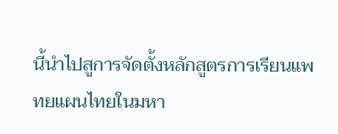นี้นำไปสูการจัดตั้งหลักสูตรการเรียนแพทยแผนไทยในมหา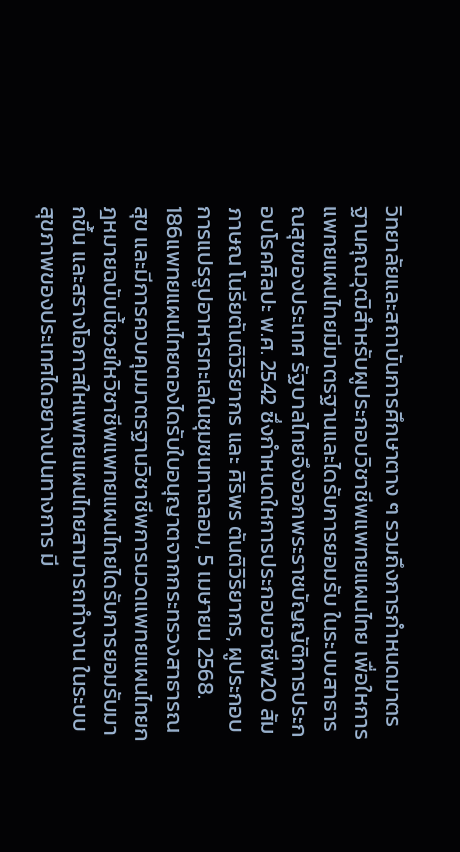วิทยาลัยและสถาบันการศึกษาตาง ๆ รวมถึงการกำหนดมาตรฐานคุณวุฒิสำหรับผูประกอบวิชาชีพแพทยแผนไทย เพื่อใหการแพทยแผนไทยมีมาตรฐานและไดรับการยอมรับ ในระบบสาธารณสุขของประเทศ รัฐบาลไทยจึงออกพระราชบัญญัติการประกอบโรคศิลปะ พ.ศ. 2542 ซึ่งกำหนดใหการประกอบอาชีพ20 สัมภาษณ โนรียตันติวิริยากร และ ศิริพร ตันติวิริยากร, ผูประกอบการแปรรูปอาหารทะเลในชุมชนทาฉลอม, 5 เมษายน 2568.
186แพทยแผนไทยตองไดรับใบอนุญาตจากกระทรวงสาธารณสุข และมีการควบคุมมาตรฐานวิชาชีพการนวดแพทยแผนไทยกฎหมายฉบับนี้ชวยใหวิชาชีพแพทยแผนไทยไดรับการยอมรับมากขึ้น และสรางโอกาสใหแพทยแผนไทยสามารถทำงาน ในระบบสุขภาพของประเทศไดอยางเปนทางการ มี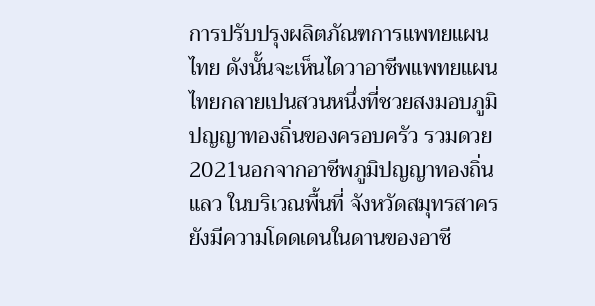การปรับปรุงผลิตภัณฑการแพทยแผนไทย ดังนั้นจะเห็นไดวาอาชีพแพทยแผนไทยกลายเปนสวนหนึ่งที่ชวยสงมอบภูมิปญญาทองถิ่นของครอบครัว รวมดวย2021นอกจากอาชีพภูมิปญญาทองถิ่นแลว ในบริเวณพื้นที่ จังหวัดสมุทรสาคร ยังมีความโดดเดนในดานของอาชี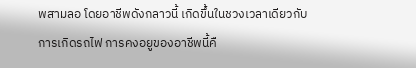พสามลอ โดยอาชีพดังกลาวนี้ เกิดขึ้นในชวงเวลาเดียวกับการเกิดรถไฟ การคงอยูของอาชีพนี้คื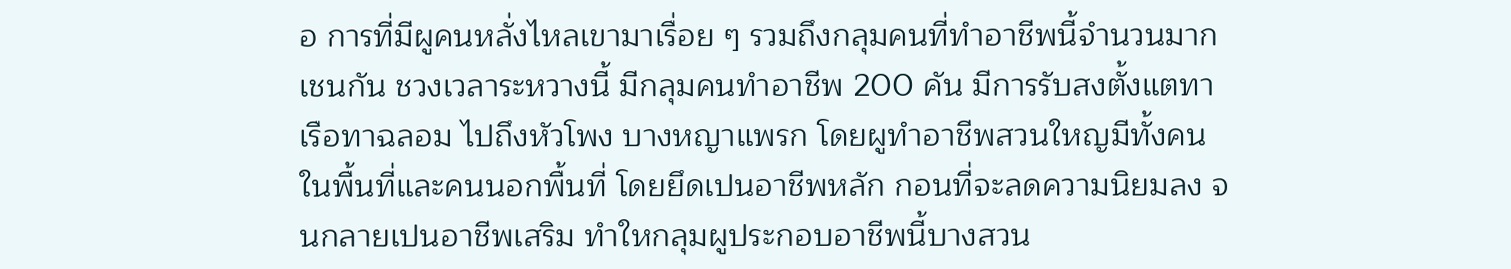อ การที่มีผูคนหลั่งไหลเขามาเรื่อย ๆ รวมถึงกลุมคนที่ทำอาชีพนี้จำนวนมากเชนกัน ชวงเวลาระหวางนี้ มีกลุมคนทำอาชีพ 200 คัน มีการรับสงตั้งแตทาเรือทาฉลอม ไปถึงหัวโพง บางหญาแพรก โดยผูทำอาชีพสวนใหญมีทั้งคนในพื้นที่และคนนอกพื้นที่ โดยยึดเปนอาชีพหลัก กอนที่จะลดความนิยมลง จนกลายเปนอาชีพเสริม ทำใหกลุมผูประกอบอาชีพนี้บางสวน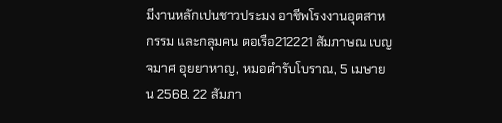มีงานหลักเปนชาวประมง อาชีพโรงงานอุตสาหกรรม และกลุมคน ตอเรือ212221 สัมภาษณ เบญจมาศ อุยยาหาญ, หมอตำรับโบราณ, 5 เมษายน 2568. 22 สัมภา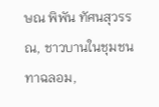ษณ พิพัน ทัศนสุวรรณ, ชาวบานในชุมชนทาฉลอม,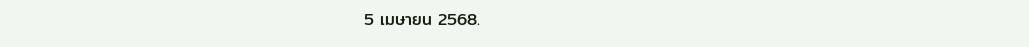5 เมษายน 2568.